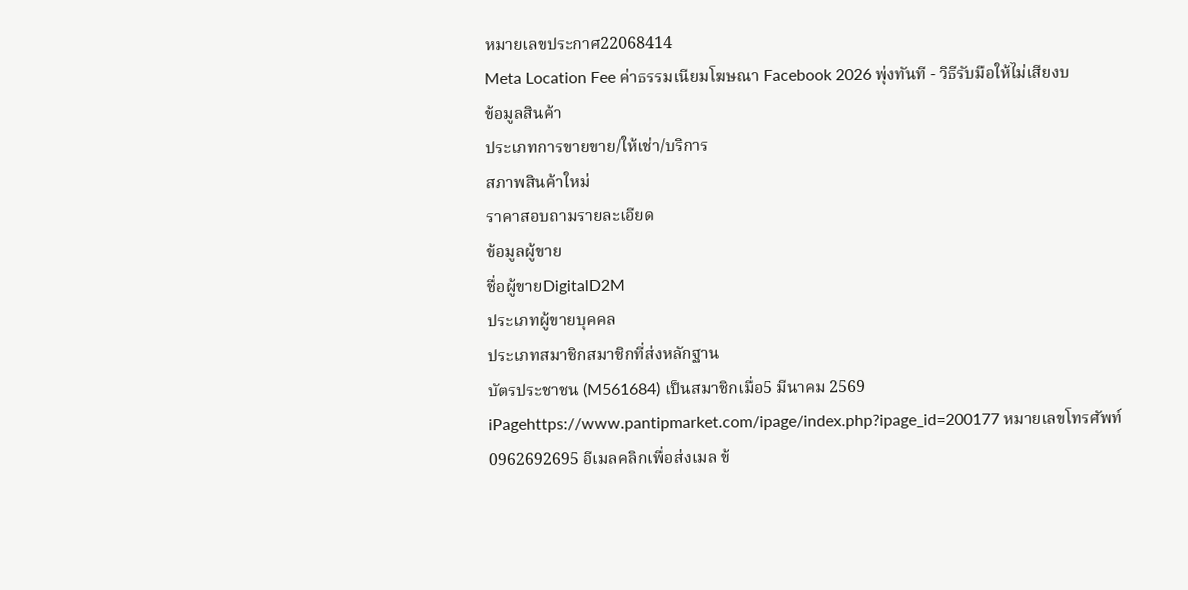หมายเลขประกาศ22068414
Meta Location Fee ค่าธรรมเนียมโฆษณา Facebook 2026 พุ่งทันที - วิธีรับมือให้ไม่เสียงบ
ข้อมูลสินค้า
ประเภทการขายขาย/ให้เช่า/บริการ
สภาพสินค้าใหม่
ราคาสอบถามรายละเอียด
ข้อมูลผู้ขาย
ชื่อผู้ขายDigitalD2M
ประเภทผู้ขายบุคคล
ประเภทสมาชิกสมาชิกที่ส่งหลักฐาน
บัตรประชาชน (M561684) เป็นสมาชิกเมื่อ5 มีนาคม 2569 iPagehttps://www.pantipmarket.com/ipage/index.php?ipage_id=200177 หมายเลขโทรศัพท์0962692695 อีเมลคลิกเพื่อส่งเมล ข้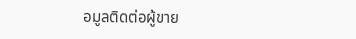อมูลติดต่อผู้ขาย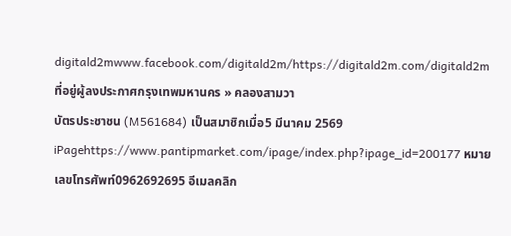digitald2mwww.facebook.com/digitald2m/https://digitald2m.com/digitald2m ที่อยู่ผู้ลงประกาศกรุงเทพมหานคร » คลองสามวา
บัตรประชาชน (M561684) เป็นสมาชิกเมื่อ5 มีนาคม 2569 iPagehttps://www.pantipmarket.com/ipage/index.php?ipage_id=200177 หมายเลขโทรศัพท์0962692695 อีเมลคลิก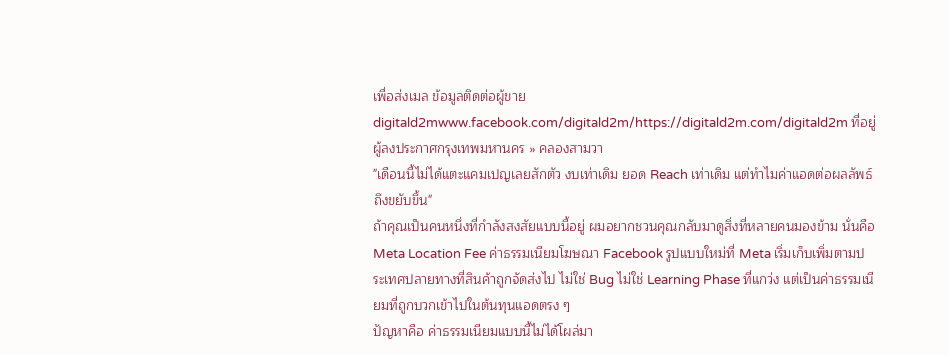เพื่อส่งเมล ข้อมูลติดต่อผู้ขายdigitald2mwww.facebook.com/digitald2m/https://digitald2m.com/digitald2m ที่อยู่ผู้ลงประกาศกรุงเทพมหานคร » คลองสามวา
"เดือนนี้ไม่ได้แตะแคมเปญเลยสักตัว งบเท่าเดิม ยอด Reach เท่าเดิม แต่ทำไมค่าแอดต่อผลลัพธ์ถึงขยับขึ้น"
ถ้าคุณเป็นคนหนึ่งที่กำลังสงสัยแบบนี้อยู่ ผมอยากชวนคุณกลับมาดูสิ่งที่หลายคนมองข้าม นั่นคือ Meta Location Fee ค่าธรรมเนียมโฆษณา Facebook รูปแบบใหม่ที่ Meta เริ่มเก็บเพิ่มตามประเทศปลายทางที่สินค้าถูกจัดส่งไป ไม่ใช่ Bug ไม่ใช่ Learning Phase ที่แกว่ง แต่เป็นค่าธรรมเนียมที่ถูกบวกเข้าไปในต้นทุนแอดตรง ๆ
ปัญหาคือ ค่าธรรมเนียมแบบนี้ไม่ได้โผล่มา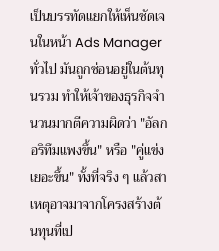เป็นบรรทัดแยกให้เห็นชัดเจนในหน้า Ads Manager ทั่วไป มันถูกซ่อนอยู่ในต้นทุนรวม ทำให้เจ้าของธุรกิจจำนวนมากตีความผิดว่า "อัลกอริทึมแพงขึ้น" หรือ "คู่แข่งเยอะขึ้น" ทั้งที่จริง ๆ แล้วสาเหตุอาจมาจากโครงสร้างต้นทุนที่เป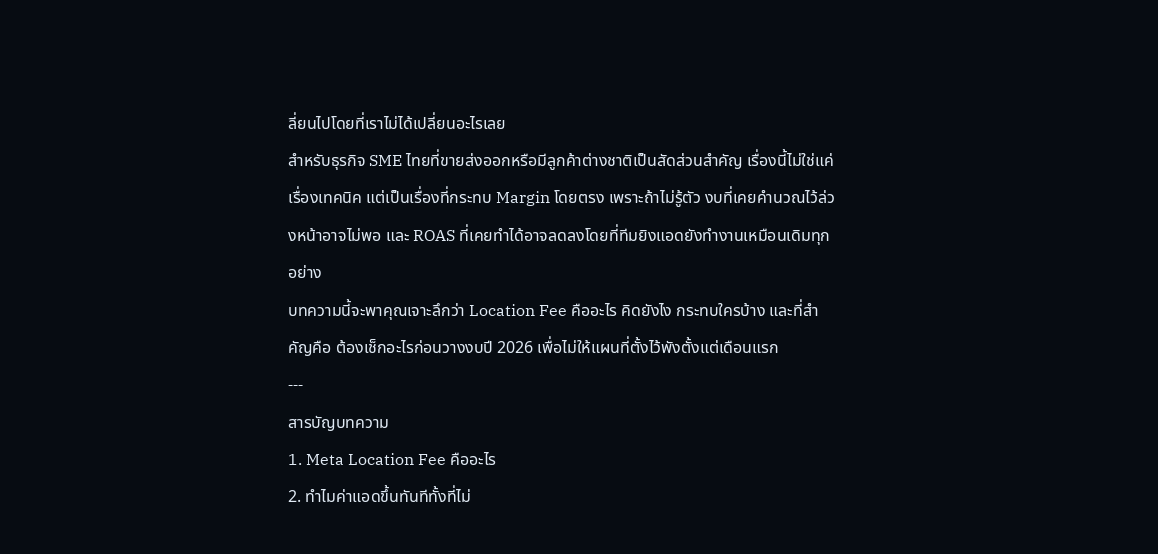ลี่ยนไปโดยที่เราไม่ได้เปลี่ยนอะไรเลย
สำหรับธุรกิจ SME ไทยที่ขายส่งออกหรือมีลูกค้าต่างชาติเป็นสัดส่วนสำคัญ เรื่องนี้ไม่ใช่แค่เรื่องเทคนิค แต่เป็นเรื่องที่กระทบ Margin โดยตรง เพราะถ้าไม่รู้ตัว งบที่เคยคำนวณไว้ล่วงหน้าอาจไม่พอ และ ROAS ที่เคยทำได้อาจลดลงโดยที่ทีมยิงแอดยังทำงานเหมือนเดิมทุกอย่าง
บทความนี้จะพาคุณเจาะลึกว่า Location Fee คืออะไร คิดยังไง กระทบใครบ้าง และที่สำคัญคือ ต้องเช็กอะไรก่อนวางงบปี 2026 เพื่อไม่ให้แผนที่ตั้งไว้พังตั้งแต่เดือนแรก
---
สารบัญบทความ
1. Meta Location Fee คืออะไร
2. ทำไมค่าแอดขึ้นทันทีทั้งที่ไม่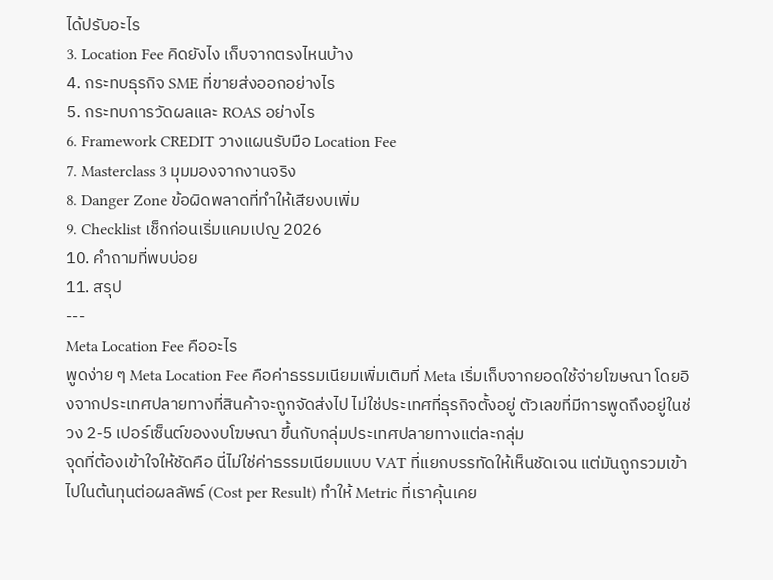ได้ปรับอะไร
3. Location Fee คิดยังไง เก็บจากตรงไหนบ้าง
4. กระทบธุรกิจ SME ที่ขายส่งออกอย่างไร
5. กระทบการวัดผลและ ROAS อย่างไร
6. Framework CREDIT วางแผนรับมือ Location Fee
7. Masterclass 3 มุมมองจากงานจริง
8. Danger Zone ข้อผิดพลาดที่ทำให้เสียงบเพิ่ม
9. Checklist เช็กก่อนเริ่มแคมเปญ 2026
10. คำถามที่พบบ่อย
11. สรุป
---
Meta Location Fee คืออะไร
พูดง่าย ๆ Meta Location Fee คือค่าธรรมเนียมเพิ่มเติมที่ Meta เริ่มเก็บจากยอดใช้จ่ายโฆษณา โดยอิงจากประเทศปลายทางที่สินค้าจะถูกจัดส่งไป ไม่ใช่ประเทศที่ธุรกิจตั้งอยู่ ตัวเลขที่มีการพูดถึงอยู่ในช่วง 2-5 เปอร์เซ็นต์ของงบโฆษณา ขึ้นกับกลุ่มประเทศปลายทางแต่ละกลุ่ม
จุดที่ต้องเข้าใจให้ชัดคือ นี่ไม่ใช่ค่าธรรมเนียมแบบ VAT ที่แยกบรรทัดให้เห็นชัดเจน แต่มันถูกรวมเข้าไปในต้นทุนต่อผลลัพธ์ (Cost per Result) ทำให้ Metric ที่เราคุ้นเคย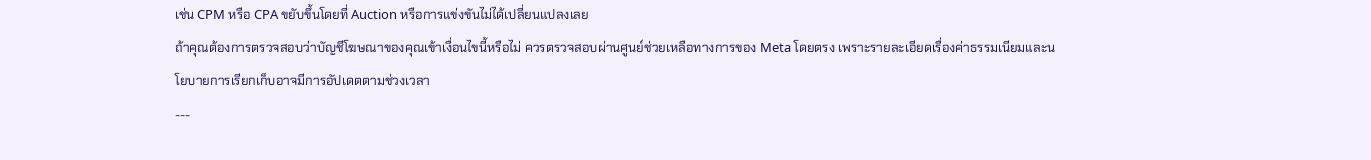เช่น CPM หรือ CPA ขยับขึ้นโดยที่ Auction หรือการแข่งขันไม่ได้เปลี่ยนแปลงเลย
ถ้าคุณต้องการตรวจสอบว่าบัญชีโฆษณาของคุณเข้าเงื่อนไขนี้หรือไม่ ควรตรวจสอบผ่านศูนย์ช่วยเหลือทางการของ Meta โดยตรง เพราะรายละเอียดเรื่องค่าธรรมเนียมและนโยบายการเรียกเก็บอาจมีการอัปเดตตามช่วงเวลา
---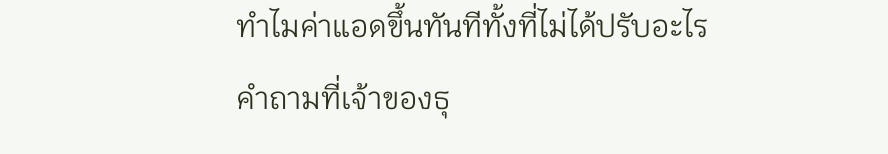ทำไมค่าแอดขึ้นทันทีทั้งที่ไม่ได้ปรับอะไร
คำถามที่เจ้าของธุ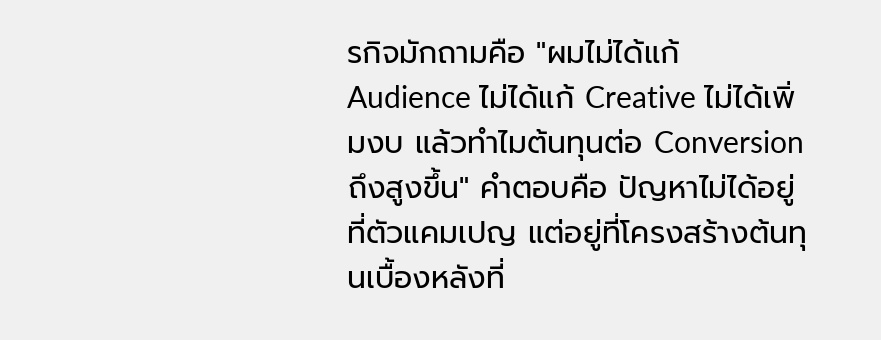รกิจมักถามคือ "ผมไม่ได้แก้ Audience ไม่ได้แก้ Creative ไม่ได้เพิ่มงบ แล้วทำไมต้นทุนต่อ Conversion ถึงสูงขึ้น" คำตอบคือ ปัญหาไม่ได้อยู่ที่ตัวแคมเปญ แต่อยู่ที่โครงสร้างต้นทุนเบื้องหลังที่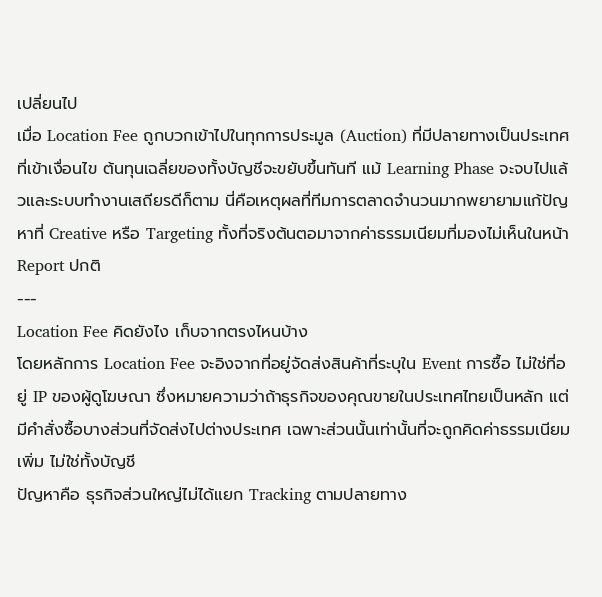เปลี่ยนไป
เมื่อ Location Fee ถูกบวกเข้าไปในทุกการประมูล (Auction) ที่มีปลายทางเป็นประเทศที่เข้าเงื่อนไข ต้นทุนเฉลี่ยของทั้งบัญชีจะขยับขึ้นทันที แม้ Learning Phase จะจบไปแล้วและระบบทำงานเสถียรดีก็ตาม นี่คือเหตุผลที่ทีมการตลาดจำนวนมากพยายามแก้ปัญหาที่ Creative หรือ Targeting ทั้งที่จริงต้นตอมาจากค่าธรรมเนียมที่มองไม่เห็นในหน้า Report ปกติ
---
Location Fee คิดยังไง เก็บจากตรงไหนบ้าง
โดยหลักการ Location Fee จะอิงจากที่อยู่จัดส่งสินค้าที่ระบุใน Event การซื้อ ไม่ใช่ที่อยู่ IP ของผู้ดูโฆษณา ซึ่งหมายความว่าถ้าธุรกิจของคุณขายในประเทศไทยเป็นหลัก แต่มีคำสั่งซื้อบางส่วนที่จัดส่งไปต่างประเทศ เฉพาะส่วนนั้นเท่านั้นที่จะถูกคิดค่าธรรมเนียมเพิ่ม ไม่ใช่ทั้งบัญชี
ปัญหาคือ ธุรกิจส่วนใหญ่ไม่ได้แยก Tracking ตามปลายทาง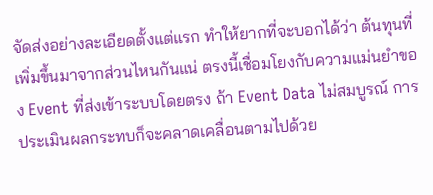จัดส่งอย่างละเอียดตั้งแต่แรก ทำให้ยากที่จะบอกได้ว่า ต้นทุนที่เพิ่มขึ้นมาจากส่วนไหนกันแน่ ตรงนี้เชื่อมโยงกับความแม่นยำของ Event ที่ส่งเข้าระบบโดยตรง ถ้า Event Data ไม่สมบูรณ์ การประเมินผลกระทบก็จะคลาดเคลื่อนตามไปด้วย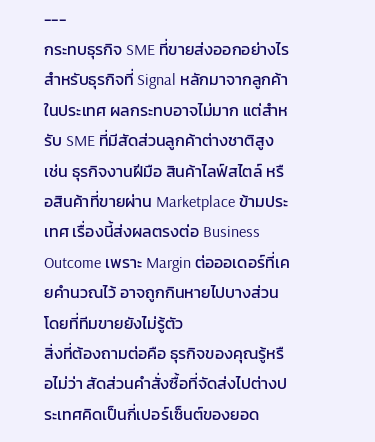---
กระทบธุรกิจ SME ที่ขายส่งออกอย่างไร
สำหรับธุรกิจที่ Signal หลักมาจากลูกค้าในประเทศ ผลกระทบอาจไม่มาก แต่สำหรับ SME ที่มีสัดส่วนลูกค้าต่างชาติสูง เช่น ธุรกิจงานฝีมือ สินค้าไลฟ์สไตล์ หรือสินค้าที่ขายผ่าน Marketplace ข้ามประเทศ เรื่องนี้ส่งผลตรงต่อ Business Outcome เพราะ Margin ต่อออเดอร์ที่เคยคำนวณไว้ อาจถูกกินหายไปบางส่วนโดยที่ทีมขายยังไม่รู้ตัว
สิ่งที่ต้องถามต่อคือ ธุรกิจของคุณรู้หรือไม่ว่า สัดส่วนคำสั่งซื้อที่จัดส่งไปต่างประเทศคิดเป็นกี่เปอร์เซ็นต์ของยอด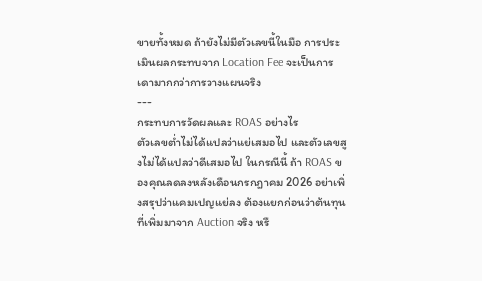ขายทั้งหมด ถ้ายังไม่มีตัวเลขนี้ในมือ การประเมินผลกระทบจาก Location Fee จะเป็นการเดามากกว่าการวางแผนจริง
---
กระทบการวัดผลและ ROAS อย่างไร
ตัวเลขต่ำไม่ได้แปลว่าแย่เสมอไป และตัวเลขสูงไม่ได้แปลว่าดีเสมอไป ในกรณีนี้ ถ้า ROAS ของคุณลดลงหลังเดือนกรกฎาคม 2026 อย่าเพิ่งสรุปว่าแคมเปญแย่ลง ต้องแยกก่อนว่าต้นทุนที่เพิ่มมาจาก Auction จริง หรื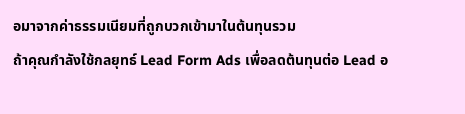อมาจากค่าธรรมเนียมที่ถูกบวกเข้ามาในต้นทุนรวม
ถ้าคุณกำลังใช้กลยุทธ์ Lead Form Ads เพื่อลดต้นทุนต่อ Lead อ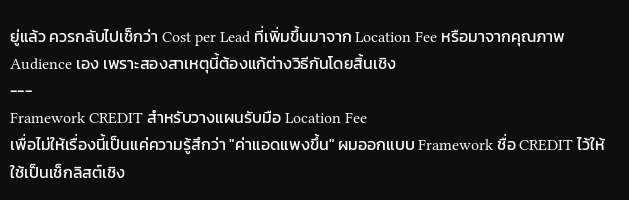ยู่แล้ว ควรกลับไปเช็กว่า Cost per Lead ที่เพิ่มขึ้นมาจาก Location Fee หรือมาจากคุณภาพ Audience เอง เพราะสองสาเหตุนี้ต้องแก้ต่างวิธีกันโดยสิ้นเชิง
---
Framework CREDIT สำหรับวางแผนรับมือ Location Fee
เพื่อไม่ให้เรื่องนี้เป็นแค่ความรู้สึกว่า "ค่าแอดแพงขึ้น" ผมออกแบบ Framework ชื่อ CREDIT ไว้ให้ใช้เป็นเช็กลิสต์เชิง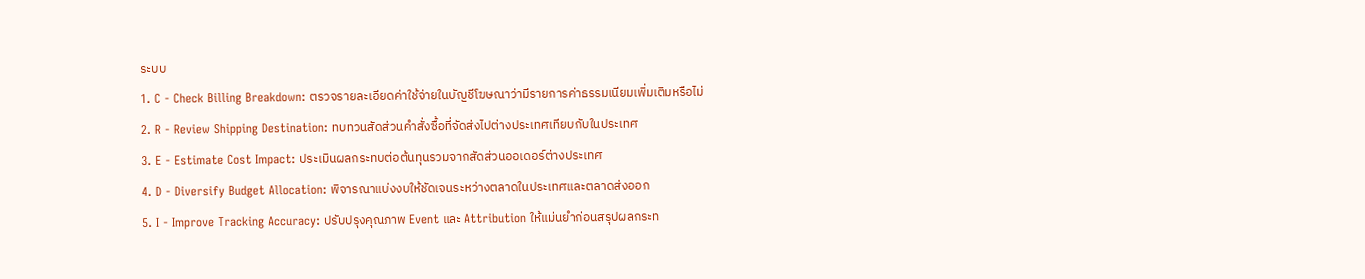ระบบ
1. C - Check Billing Breakdown: ตรวจรายละเอียดค่าใช้จ่ายในบัญชีโฆษณาว่ามีรายการค่าธรรมเนียมเพิ่มเติมหรือไม่
2. R - Review Shipping Destination: ทบทวนสัดส่วนคำสั่งซื้อที่จัดส่งไปต่างประเทศเทียบกับในประเทศ
3. E - Estimate Cost Impact: ประเมินผลกระทบต่อต้นทุนรวมจากสัดส่วนออเดอร์ต่างประเทศ
4. D - Diversify Budget Allocation: พิจารณาแบ่งงบให้ชัดเจนระหว่างตลาดในประเทศและตลาดส่งออก
5. I - Improve Tracking Accuracy: ปรับปรุงคุณภาพ Event และ Attribution ให้แม่นยำก่อนสรุปผลกระท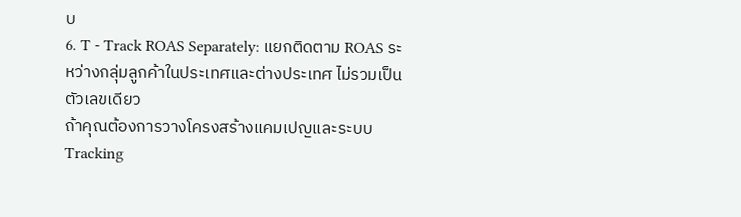บ
6. T - Track ROAS Separately: แยกติดตาม ROAS ระหว่างกลุ่มลูกค้าในประเทศและต่างประเทศ ไม่รวมเป็นตัวเลขเดียว
ถ้าคุณต้องการวางโครงสร้างแคมเปญและระบบ Tracking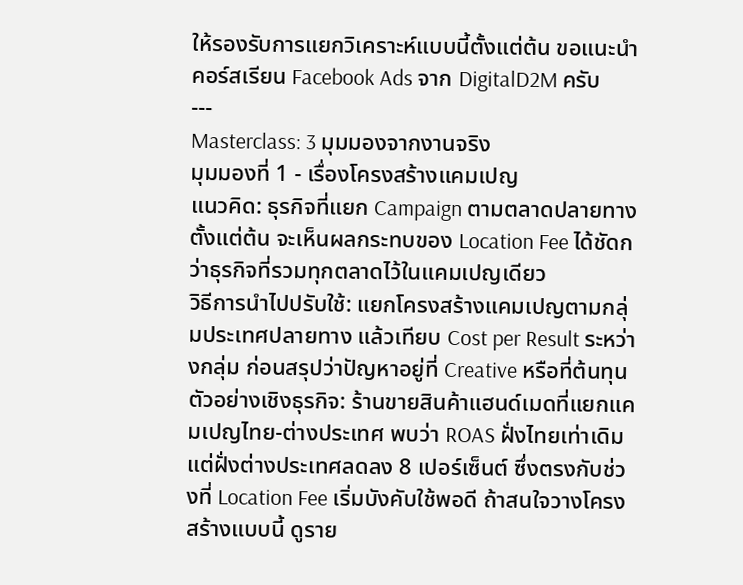ให้รองรับการแยกวิเคราะห์แบบนี้ตั้งแต่ต้น ขอแนะนำคอร์สเรียน Facebook Ads จาก DigitalD2M ครับ
---
Masterclass: 3 มุมมองจากงานจริง
มุมมองที่ 1 - เรื่องโครงสร้างแคมเปญ
แนวคิด: ธุรกิจที่แยก Campaign ตามตลาดปลายทางตั้งแต่ต้น จะเห็นผลกระทบของ Location Fee ได้ชัดกว่าธุรกิจที่รวมทุกตลาดไว้ในแคมเปญเดียว
วิธีการนำไปปรับใช้: แยกโครงสร้างแคมเปญตามกลุ่มประเทศปลายทาง แล้วเทียบ Cost per Result ระหว่างกลุ่ม ก่อนสรุปว่าปัญหาอยู่ที่ Creative หรือที่ต้นทุน
ตัวอย่างเชิงธุรกิจ: ร้านขายสินค้าแฮนด์เมดที่แยกแคมเปญไทย-ต่างประเทศ พบว่า ROAS ฝั่งไทยเท่าเดิม แต่ฝั่งต่างประเทศลดลง 8 เปอร์เซ็นต์ ซึ่งตรงกับช่วงที่ Location Fee เริ่มบังคับใช้พอดี ถ้าสนใจวางโครงสร้างแบบนี้ ดูราย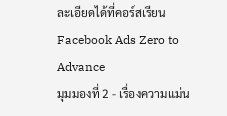ละเอียดได้ที่คอร์สเรียน Facebook Ads Zero to Advance
มุมมองที่ 2 - เรื่องความแม่น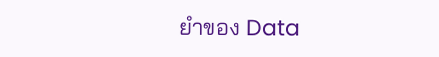ยำของ Data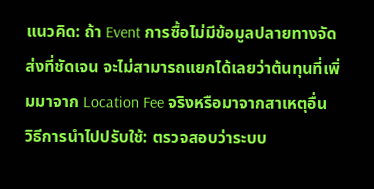แนวคิด: ถ้า Event การซื้อไม่มีข้อมูลปลายทางจัดส่งที่ชัดเจน จะไม่สามารถแยกได้เลยว่าต้นทุนที่เพิ่มมาจาก Location Fee จริงหรือมาจากสาเหตุอื่น
วิธีการนำไปปรับใช้: ตรวจสอบว่าระบบ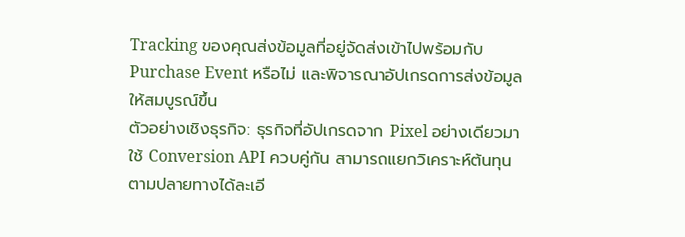Tracking ของคุณส่งข้อมูลที่อยู่จัดส่งเข้าไปพร้อมกับ Purchase Event หรือไม่ และพิจารณาอัปเกรดการส่งข้อมูลให้สมบูรณ์ขึ้น
ตัวอย่างเชิงธุรกิจ: ธุรกิจที่อัปเกรดจาก Pixel อย่างเดียวมาใช้ Conversion API ควบคู่กัน สามารถแยกวิเคราะห์ต้นทุนตามปลายทางได้ละเอี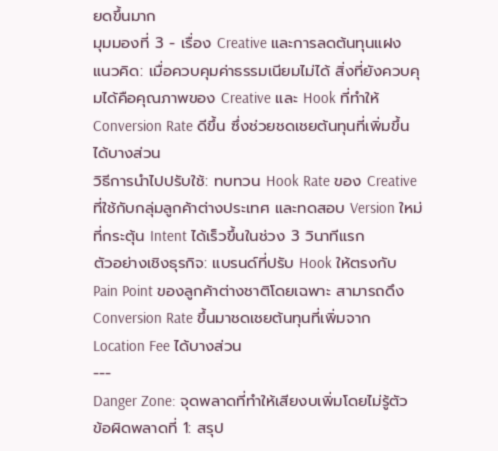ยดขึ้นมาก
มุมมองที่ 3 - เรื่อง Creative และการลดต้นทุนแฝง
แนวคิด: เมื่อควบคุมค่าธรรมเนียมไม่ได้ สิ่งที่ยังควบคุมได้คือคุณภาพของ Creative และ Hook ที่ทำให้ Conversion Rate ดีขึ้น ซึ่งช่วยชดเชยต้นทุนที่เพิ่มขึ้นได้บางส่วน
วิธีการนำไปปรับใช้: ทบทวน Hook Rate ของ Creative ที่ใช้กับกลุ่มลูกค้าต่างประเทศ และทดสอบ Version ใหม่ที่กระตุ้น Intent ได้เร็วขึ้นในช่วง 3 วินาทีแรก
ตัวอย่างเชิงธุรกิจ: แบรนด์ที่ปรับ Hook ให้ตรงกับ Pain Point ของลูกค้าต่างชาติโดยเฉพาะ สามารถดึง Conversion Rate ขึ้นมาชดเชยต้นทุนที่เพิ่มจาก Location Fee ได้บางส่วน
---
Danger Zone: จุดพลาดที่ทำให้เสียงบเพิ่มโดยไม่รู้ตัว
ข้อผิดพลาดที่ 1: สรุป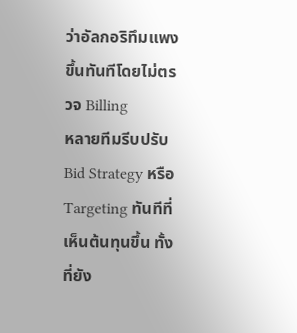ว่าอัลกอริทึมแพงขึ้นทันทีโดยไม่ตรวจ Billing
หลายทีมรีบปรับ Bid Strategy หรือ Targeting ทันทีที่เห็นต้นทุนขึ้น ทั้งที่ยัง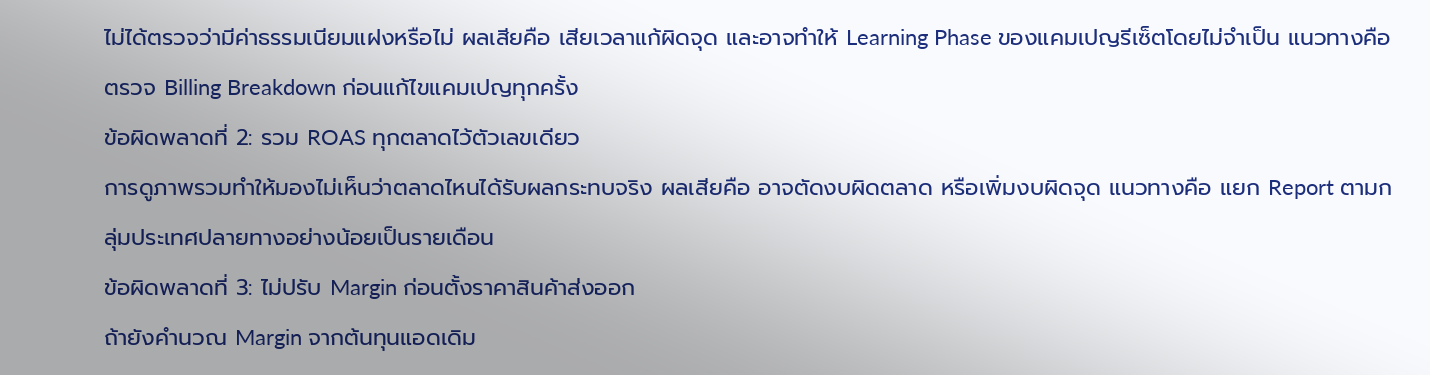ไม่ได้ตรวจว่ามีค่าธรรมเนียมแฝงหรือไม่ ผลเสียคือ เสียเวลาแก้ผิดจุด และอาจทำให้ Learning Phase ของแคมเปญรีเซ็ตโดยไม่จำเป็น แนวทางคือ ตรวจ Billing Breakdown ก่อนแก้ไขแคมเปญทุกครั้ง
ข้อผิดพลาดที่ 2: รวม ROAS ทุกตลาดไว้ตัวเลขเดียว
การดูภาพรวมทำให้มองไม่เห็นว่าตลาดไหนได้รับผลกระทบจริง ผลเสียคือ อาจตัดงบผิดตลาด หรือเพิ่มงบผิดจุด แนวทางคือ แยก Report ตามกลุ่มประเทศปลายทางอย่างน้อยเป็นรายเดือน
ข้อผิดพลาดที่ 3: ไม่ปรับ Margin ก่อนตั้งราคาสินค้าส่งออก
ถ้ายังคำนวณ Margin จากต้นทุนแอดเดิม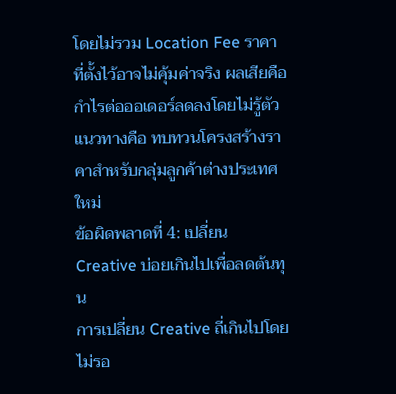โดยไม่รวม Location Fee ราคาที่ตั้งไว้อาจไม่คุ้มค่าจริง ผลเสียคือ กำไรต่อออเดอร์ลดลงโดยไม่รู้ตัว แนวทางคือ ทบทวนโครงสร้างราคาสำหรับกลุ่มลูกค้าต่างประเทศใหม่
ข้อผิดพลาดที่ 4: เปลี่ยน Creative บ่อยเกินไปเพื่อลดต้นทุน
การเปลี่ยน Creative ถี่เกินไปโดยไม่รอ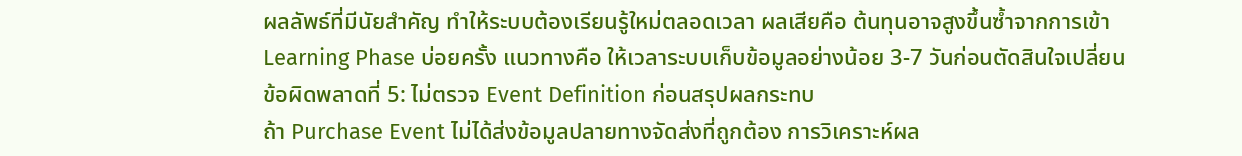ผลลัพธ์ที่มีนัยสำคัญ ทำให้ระบบต้องเรียนรู้ใหม่ตลอดเวลา ผลเสียคือ ต้นทุนอาจสูงขึ้นซ้ำจากการเข้า Learning Phase บ่อยครั้ง แนวทางคือ ให้เวลาระบบเก็บข้อมูลอย่างน้อย 3-7 วันก่อนตัดสินใจเปลี่ยน
ข้อผิดพลาดที่ 5: ไม่ตรวจ Event Definition ก่อนสรุปผลกระทบ
ถ้า Purchase Event ไม่ได้ส่งข้อมูลปลายทางจัดส่งที่ถูกต้อง การวิเคราะห์ผล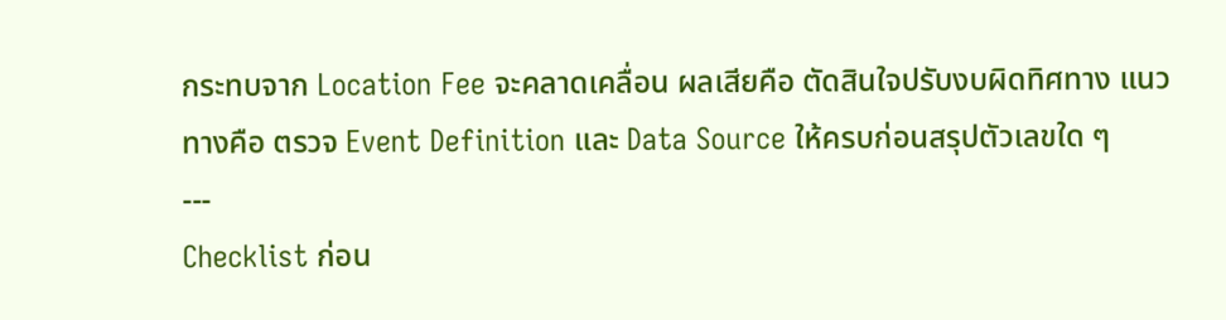กระทบจาก Location Fee จะคลาดเคลื่อน ผลเสียคือ ตัดสินใจปรับงบผิดทิศทาง แนวทางคือ ตรวจ Event Definition และ Data Source ให้ครบก่อนสรุปตัวเลขใด ๆ
---
Checklist ก่อน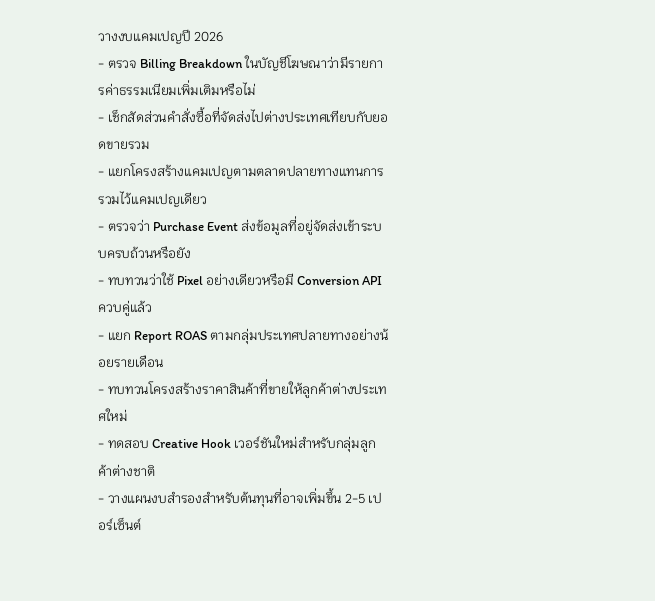วางงบแคมเปญปี 2026
- ตรวจ Billing Breakdown ในบัญชีโฆษณาว่ามีรายการค่าธรรมเนียมเพิ่มเติมหรือไม่
- เช็กสัดส่วนคำสั่งซื้อที่จัดส่งไปต่างประเทศเทียบกับยอดขายรวม
- แยกโครงสร้างแคมเปญตามตลาดปลายทางแทนการรวมไว้แคมเปญเดียว
- ตรวจว่า Purchase Event ส่งข้อมูลที่อยู่จัดส่งเข้าระบบครบถ้วนหรือยัง
- ทบทวนว่าใช้ Pixel อย่างเดียวหรือมี Conversion API ควบคู่แล้ว
- แยก Report ROAS ตามกลุ่มประเทศปลายทางอย่างน้อยรายเดือน
- ทบทวนโครงสร้างราคาสินค้าที่ขายให้ลูกค้าต่างประเทศใหม่
- ทดสอบ Creative Hook เวอร์ชันใหม่สำหรับกลุ่มลูกค้าต่างชาติ
- วางแผนงบสำรองสำหรับต้นทุนที่อาจเพิ่มขึ้น 2-5 เปอร์เซ็นต์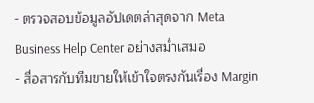- ตรวจสอบข้อมูลอัปเดตล่าสุดจาก Meta Business Help Center อย่างสม่ำเสมอ
- สื่อสารกับทีมขายให้เข้าใจตรงกันเรื่อง Margin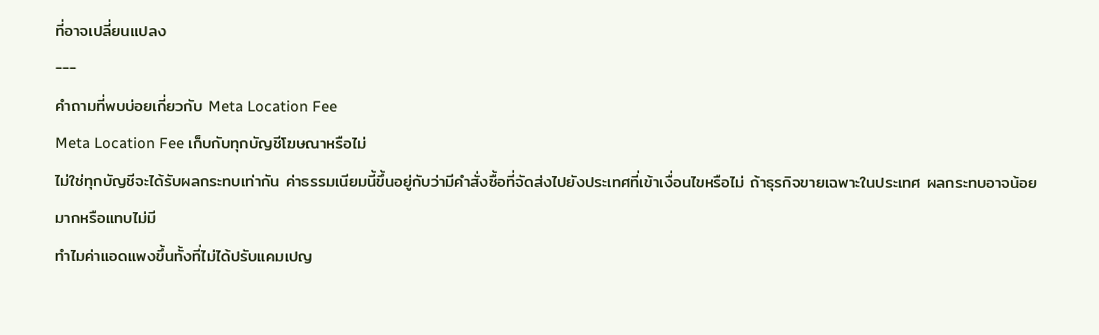ที่อาจเปลี่ยนแปลง
---
คำถามที่พบบ่อยเกี่ยวกับ Meta Location Fee
Meta Location Fee เก็บกับทุกบัญชีโฆษณาหรือไม่
ไม่ใช่ทุกบัญชีจะได้รับผลกระทบเท่ากัน ค่าธรรมเนียมนี้ขึ้นอยู่กับว่ามีคำสั่งซื้อที่จัดส่งไปยังประเทศที่เข้าเงื่อนไขหรือไม่ ถ้าธุรกิจขายเฉพาะในประเทศ ผลกระทบอาจน้อยมากหรือแทบไม่มี
ทำไมค่าแอดแพงขึ้นทั้งที่ไม่ได้ปรับแคมเปญ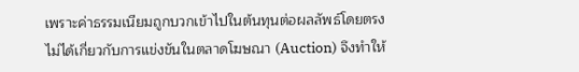เพราะค่าธรรมเนียมถูกบวกเข้าไปในต้นทุนต่อผลลัพธ์โดยตรง ไม่ได้เกี่ยวกับการแข่งขันในตลาดโฆษณา (Auction) จึงทำให้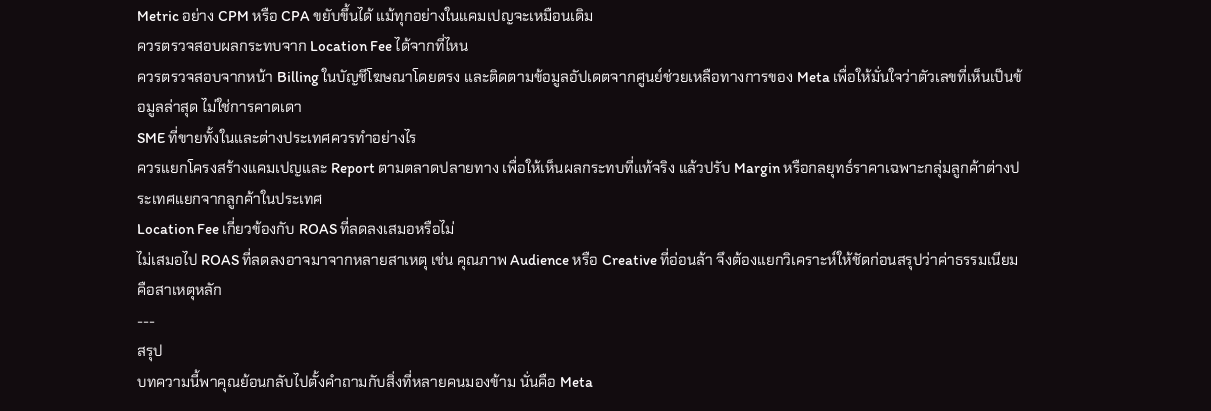Metric อย่าง CPM หรือ CPA ขยับขึ้นได้ แม้ทุกอย่างในแคมเปญจะเหมือนเดิม
ควรตรวจสอบผลกระทบจาก Location Fee ได้จากที่ไหน
ควรตรวจสอบจากหน้า Billing ในบัญชีโฆษณาโดยตรง และติดตามข้อมูลอัปเดตจากศูนย์ช่วยเหลือทางการของ Meta เพื่อให้มั่นใจว่าตัวเลขที่เห็นเป็นข้อมูลล่าสุด ไม่ใช่การคาดเดา
SME ที่ขายทั้งในและต่างประเทศควรทำอย่างไร
ควรแยกโครงสร้างแคมเปญและ Report ตามตลาดปลายทาง เพื่อให้เห็นผลกระทบที่แท้จริง แล้วปรับ Margin หรือกลยุทธ์ราคาเฉพาะกลุ่มลูกค้าต่างประเทศแยกจากลูกค้าในประเทศ
Location Fee เกี่ยวข้องกับ ROAS ที่ลดลงเสมอหรือไม่
ไม่เสมอไป ROAS ที่ลดลงอาจมาจากหลายสาเหตุ เช่น คุณภาพ Audience หรือ Creative ที่อ่อนล้า จึงต้องแยกวิเคราะห์ให้ชัดก่อนสรุปว่าค่าธรรมเนียมคือสาเหตุหลัก
---
สรุป
บทความนี้พาคุณย้อนกลับไปตั้งคำถามกับสิ่งที่หลายคนมองข้าม นั่นคือ Meta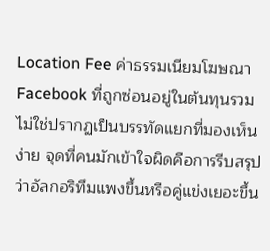Location Fee ค่าธรรมเนียมโฆษณา Facebook ที่ถูกซ่อนอยู่ในต้นทุนรวม ไม่ใช่ปรากฏเป็นบรรทัดแยกที่มองเห็นง่าย จุดที่คนมักเข้าใจผิดคือการรีบสรุปว่าอัลกอริทึมแพงขึ้นหรือคู่แข่งเยอะขึ้น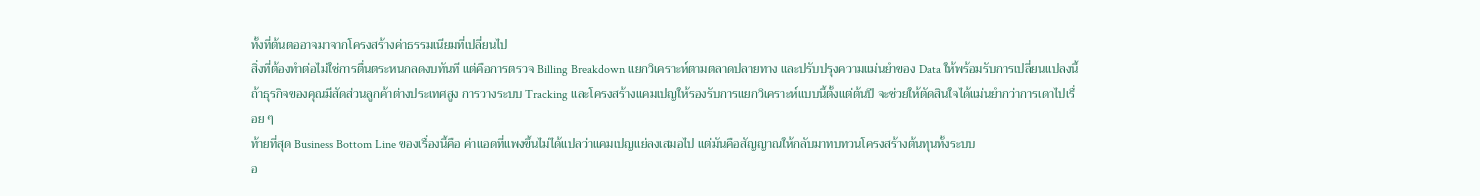ทั้งที่ต้นตออาจมาจากโครงสร้างค่าธรรมเนียมที่เปลี่ยนไป
สิ่งที่ต้องทำต่อไม่ใช่การตื่นตระหนกลดงบทันที แต่คือการตรวจ Billing Breakdown แยกวิเคราะห์ตามตลาดปลายทาง และปรับปรุงความแม่นยำของ Data ให้พร้อมรับการเปลี่ยนแปลงนี้ ถ้าธุรกิจของคุณมีสัดส่วนลูกค้าต่างประเทศสูง การวางระบบ Tracking และโครงสร้างแคมเปญให้รองรับการแยกวิเคราะห์แบบนี้ตั้งแต่ต้นปี จะช่วยให้ตัดสินใจได้แม่นยำกว่าการเดาไปเรื่อย ๆ
ท้ายที่สุด Business Bottom Line ของเรื่องนี้คือ ค่าแอดที่แพงขึ้นไม่ได้แปลว่าแคมเปญแย่ลงเสมอไป แต่มันคือสัญญาณให้กลับมาทบทวนโครงสร้างต้นทุนทั้งระบบ
อ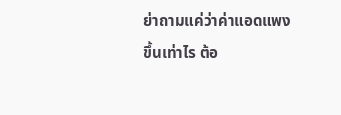ย่าถามแค่ว่าค่าแอดแพงขึ้นเท่าไร ต้อ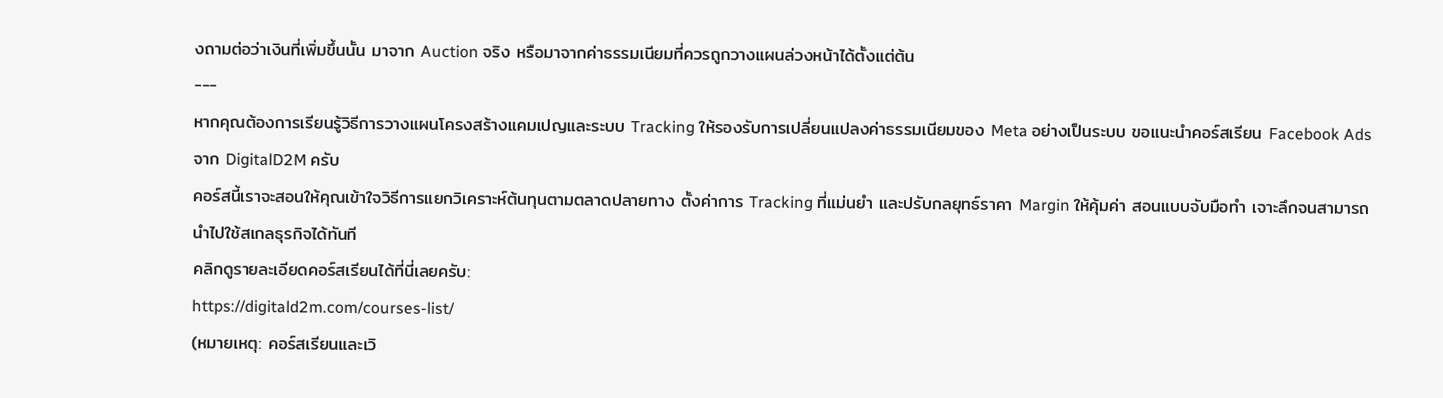งถามต่อว่าเงินที่เพิ่มขึ้นนั้น มาจาก Auction จริง หรือมาจากค่าธรรมเนียมที่ควรถูกวางแผนล่วงหน้าได้ตั้งแต่ต้น
---
หากคุณต้องการเรียนรู้วิธีการวางแผนโครงสร้างแคมเปญและระบบ Tracking ให้รองรับการเปลี่ยนแปลงค่าธรรมเนียมของ Meta อย่างเป็นระบบ ขอแนะนำคอร์สเรียน Facebook Ads จาก DigitalD2M ครับ
คอร์สนี้เราจะสอนให้คุณเข้าใจวิธีการแยกวิเคราะห์ต้นทุนตามตลาดปลายทาง ตั้งค่าการ Tracking ที่แม่นยำ และปรับกลยุทธ์ราคา Margin ให้คุ้มค่า สอนแบบจับมือทำ เจาะลึกจนสามารถนำไปใช้สเกลธุรกิจได้ทันที
คลิกดูรายละเอียดคอร์สเรียนได้ที่นี่เลยครับ:
https://digitald2m.com/courses-list/
(หมายเหตุ: คอร์สเรียนและเวิ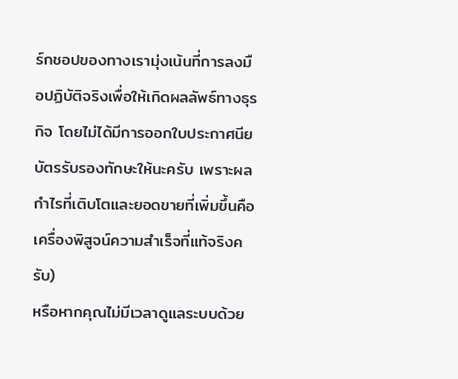ร์กชอปของทางเรามุ่งเน้นที่การลงมือปฏิบัติจริงเพื่อให้เกิดผลลัพธ์ทางธุรกิจ โดยไม่ได้มีการออกใบประกาศนียบัตรรับรองทักษะให้นะครับ เพราะผลกำไรที่เติบโตและยอดขายที่เพิ่มขึ้นคือเครื่องพิสูจน์ความสำเร็จที่แท้จริงครับ)
หรือหากคุณไม่มีเวลาดูแลระบบด้วย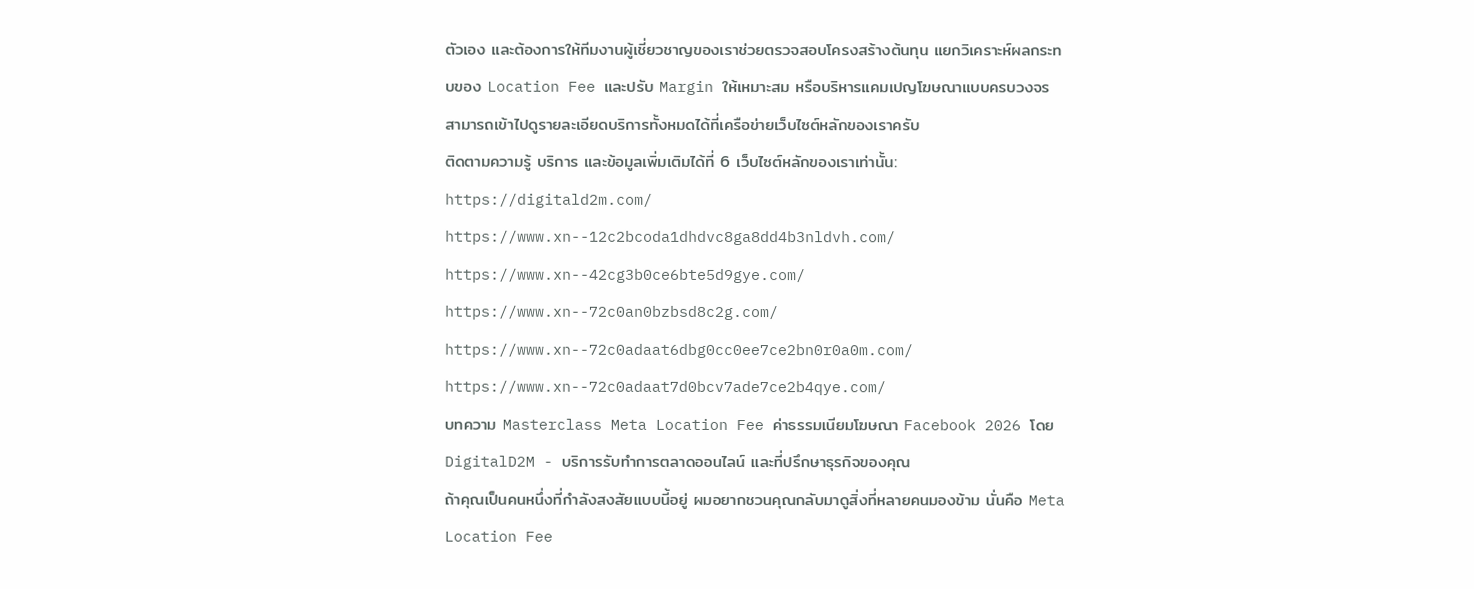ตัวเอง และต้องการให้ทีมงานผู้เชี่ยวชาญของเราช่วยตรวจสอบโครงสร้างต้นทุน แยกวิเคราะห์ผลกระทบของ Location Fee และปรับ Margin ให้เหมาะสม หรือบริหารแคมเปญโฆษณาแบบครบวงจร สามารถเข้าไปดูรายละเอียดบริการทั้งหมดได้ที่เครือข่ายเว็บไซต์หลักของเราครับ
ติดตามความรู้ บริการ และข้อมูลเพิ่มเติมได้ที่ 6 เว็บไซต์หลักของเราเท่านั้น:
https://digitald2m.com/
https://www.xn--12c2bcoda1dhdvc8ga8dd4b3nldvh.com/
https://www.xn--42cg3b0ce6bte5d9gye.com/
https://www.xn--72c0an0bzbsd8c2g.com/
https://www.xn--72c0adaat6dbg0cc0ee7ce2bn0r0a0m.com/
https://www.xn--72c0adaat7d0bcv7ade7ce2b4qye.com/
บทความ Masterclass Meta Location Fee ค่าธรรมเนียมโฆษณา Facebook 2026 โดย DigitalD2M - บริการรับทำการตลาดออนไลน์ และที่ปรึกษาธุรกิจของคุณ
ถ้าคุณเป็นคนหนึ่งที่กำลังสงสัยแบบนี้อยู่ ผมอยากชวนคุณกลับมาดูสิ่งที่หลายคนมองข้าม นั่นคือ Meta Location Fee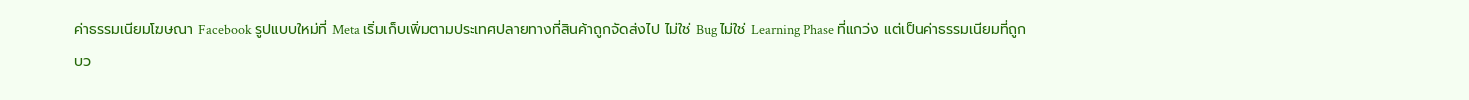ค่าธรรมเนียมโฆษณา Facebook รูปแบบใหม่ที่ Meta เริ่มเก็บเพิ่มตามประเทศปลายทางที่สินค้าถูกจัดส่งไป ไม่ใช่ Bug ไม่ใช่ Learning Phase ที่แกว่ง แต่เป็นค่าธรรมเนียมที่ถูกบว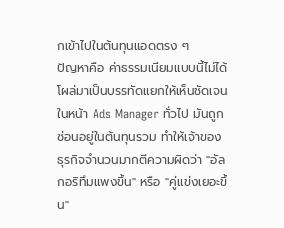กเข้าไปในต้นทุนแอดตรง ๆ
ปัญหาคือ ค่าธรรมเนียมแบบนี้ไม่ได้โผล่มาเป็นบรรทัดแยกให้เห็นชัดเจนในหน้า Ads Manager ทั่วไป มันถูกซ่อนอยู่ในต้นทุนรวม ทำให้เจ้าของธุรกิจจำนวนมากตีความผิดว่า "อัลกอริทึมแพงขึ้น" หรือ "คู่แข่งเยอะขึ้น"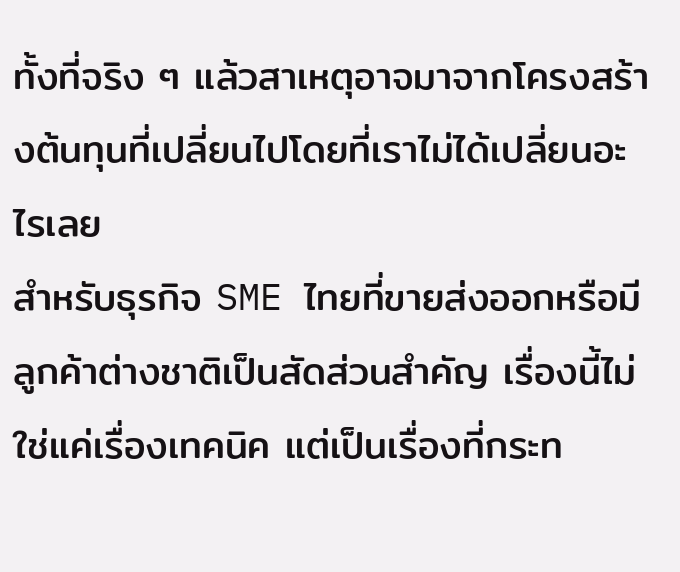ทั้งที่จริง ๆ แล้วสาเหตุอาจมาจากโครงสร้างต้นทุนที่เปลี่ยนไปโดยที่เราไม่ได้เปลี่ยนอะไรเลย
สำหรับธุรกิจ SME ไทยที่ขายส่งออกหรือมีลูกค้าต่างชาติเป็นสัดส่วนสำคัญ เรื่องนี้ไม่ใช่แค่เรื่องเทคนิค แต่เป็นเรื่องที่กระท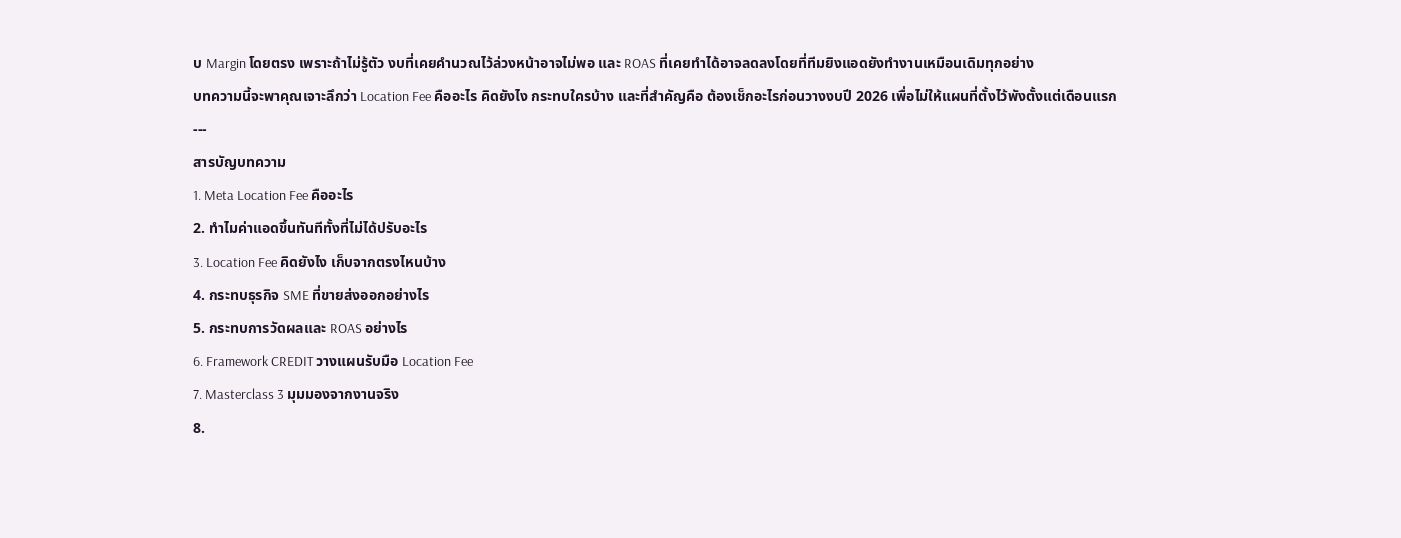บ Margin โดยตรง เพราะถ้าไม่รู้ตัว งบที่เคยคำนวณไว้ล่วงหน้าอาจไม่พอ และ ROAS ที่เคยทำได้อาจลดลงโดยที่ทีมยิงแอดยังทำงานเหมือนเดิมทุกอย่าง
บทความนี้จะพาคุณเจาะลึกว่า Location Fee คืออะไร คิดยังไง กระทบใครบ้าง และที่สำคัญคือ ต้องเช็กอะไรก่อนวางงบปี 2026 เพื่อไม่ให้แผนที่ตั้งไว้พังตั้งแต่เดือนแรก
---
สารบัญบทความ
1. Meta Location Fee คืออะไร
2. ทำไมค่าแอดขึ้นทันทีทั้งที่ไม่ได้ปรับอะไร
3. Location Fee คิดยังไง เก็บจากตรงไหนบ้าง
4. กระทบธุรกิจ SME ที่ขายส่งออกอย่างไร
5. กระทบการวัดผลและ ROAS อย่างไร
6. Framework CREDIT วางแผนรับมือ Location Fee
7. Masterclass 3 มุมมองจากงานจริง
8.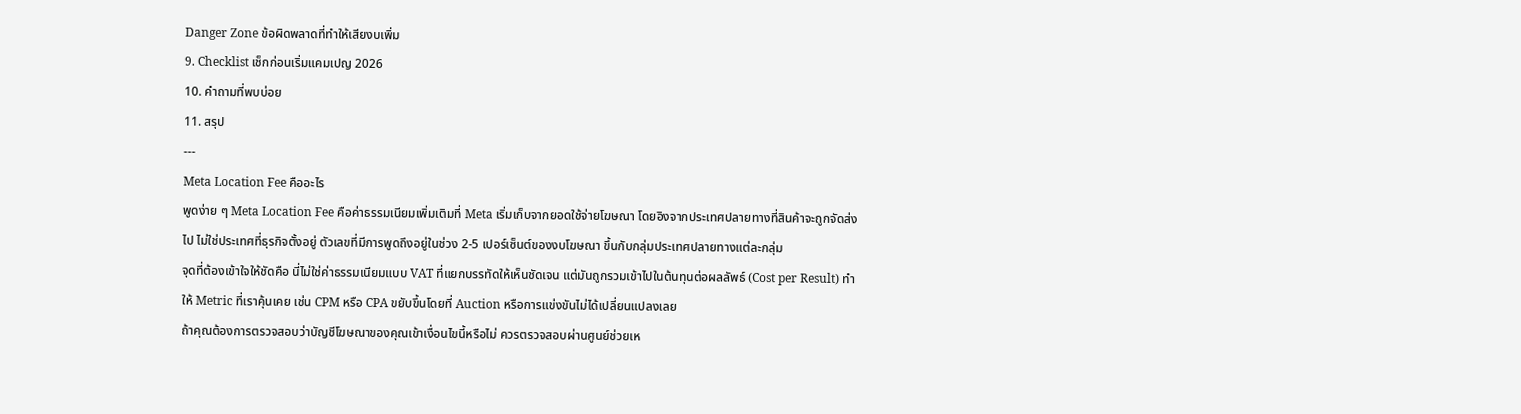Danger Zone ข้อผิดพลาดที่ทำให้เสียงบเพิ่ม
9. Checklist เช็กก่อนเริ่มแคมเปญ 2026
10. คำถามที่พบบ่อย
11. สรุป
---
Meta Location Fee คืออะไร
พูดง่าย ๆ Meta Location Fee คือค่าธรรมเนียมเพิ่มเติมที่ Meta เริ่มเก็บจากยอดใช้จ่ายโฆษณา โดยอิงจากประเทศปลายทางที่สินค้าจะถูกจัดส่งไป ไม่ใช่ประเทศที่ธุรกิจตั้งอยู่ ตัวเลขที่มีการพูดถึงอยู่ในช่วง 2-5 เปอร์เซ็นต์ของงบโฆษณา ขึ้นกับกลุ่มประเทศปลายทางแต่ละกลุ่ม
จุดที่ต้องเข้าใจให้ชัดคือ นี่ไม่ใช่ค่าธรรมเนียมแบบ VAT ที่แยกบรรทัดให้เห็นชัดเจน แต่มันถูกรวมเข้าไปในต้นทุนต่อผลลัพธ์ (Cost per Result) ทำให้ Metric ที่เราคุ้นเคย เช่น CPM หรือ CPA ขยับขึ้นโดยที่ Auction หรือการแข่งขันไม่ได้เปลี่ยนแปลงเลย
ถ้าคุณต้องการตรวจสอบว่าบัญชีโฆษณาของคุณเข้าเงื่อนไขนี้หรือไม่ ควรตรวจสอบผ่านศูนย์ช่วยเห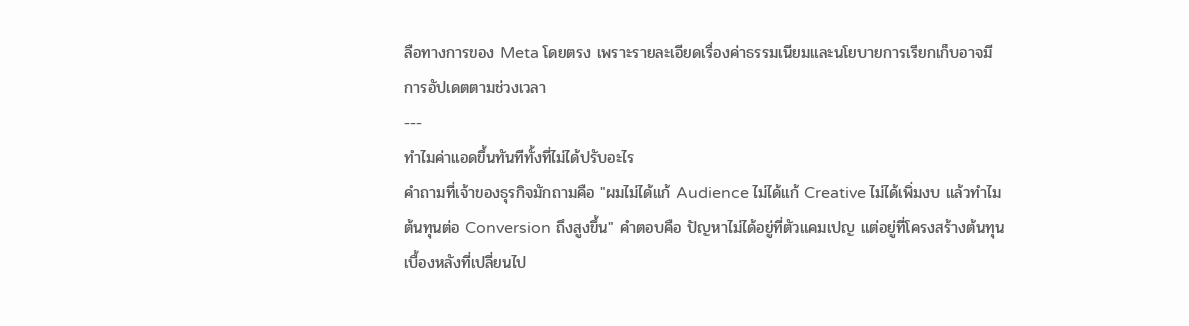ลือทางการของ Meta โดยตรง เพราะรายละเอียดเรื่องค่าธรรมเนียมและนโยบายการเรียกเก็บอาจมีการอัปเดตตามช่วงเวลา
---
ทำไมค่าแอดขึ้นทันทีทั้งที่ไม่ได้ปรับอะไร
คำถามที่เจ้าของธุรกิจมักถามคือ "ผมไม่ได้แก้ Audience ไม่ได้แก้ Creative ไม่ได้เพิ่มงบ แล้วทำไมต้นทุนต่อ Conversion ถึงสูงขึ้น" คำตอบคือ ปัญหาไม่ได้อยู่ที่ตัวแคมเปญ แต่อยู่ที่โครงสร้างต้นทุนเบื้องหลังที่เปลี่ยนไป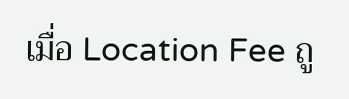เมื่อ Location Fee ถู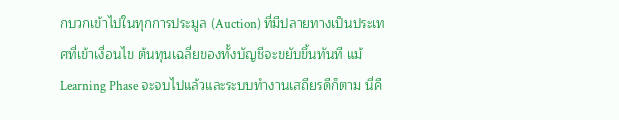กบวกเข้าไปในทุกการประมูล (Auction) ที่มีปลายทางเป็นประเทศที่เข้าเงื่อนไข ต้นทุนเฉลี่ยของทั้งบัญชีจะขยับขึ้นทันที แม้ Learning Phase จะจบไปแล้วและระบบทำงานเสถียรดีก็ตาม นี่คื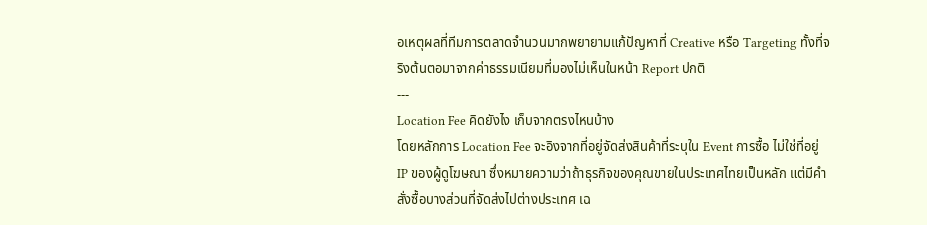อเหตุผลที่ทีมการตลาดจำนวนมากพยายามแก้ปัญหาที่ Creative หรือ Targeting ทั้งที่จริงต้นตอมาจากค่าธรรมเนียมที่มองไม่เห็นในหน้า Report ปกติ
---
Location Fee คิดยังไง เก็บจากตรงไหนบ้าง
โดยหลักการ Location Fee จะอิงจากที่อยู่จัดส่งสินค้าที่ระบุใน Event การซื้อ ไม่ใช่ที่อยู่ IP ของผู้ดูโฆษณา ซึ่งหมายความว่าถ้าธุรกิจของคุณขายในประเทศไทยเป็นหลัก แต่มีคำสั่งซื้อบางส่วนที่จัดส่งไปต่างประเทศ เฉ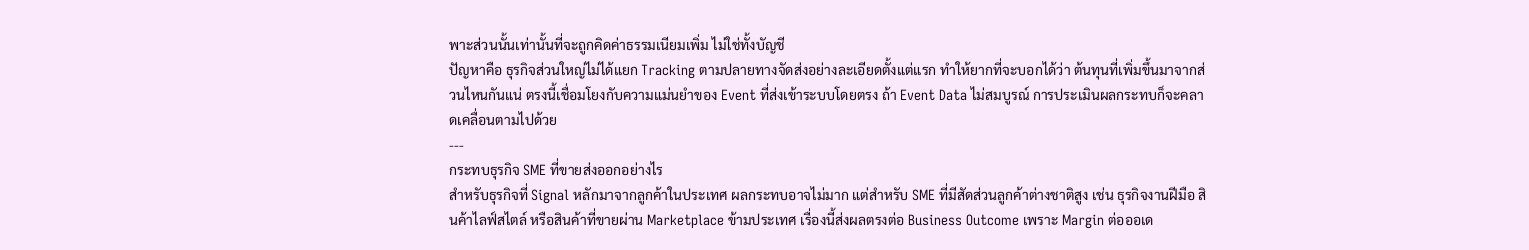พาะส่วนนั้นเท่านั้นที่จะถูกคิดค่าธรรมเนียมเพิ่ม ไม่ใช่ทั้งบัญชี
ปัญหาคือ ธุรกิจส่วนใหญ่ไม่ได้แยก Tracking ตามปลายทางจัดส่งอย่างละเอียดตั้งแต่แรก ทำให้ยากที่จะบอกได้ว่า ต้นทุนที่เพิ่มขึ้นมาจากส่วนไหนกันแน่ ตรงนี้เชื่อมโยงกับความแม่นยำของ Event ที่ส่งเข้าระบบโดยตรง ถ้า Event Data ไม่สมบูรณ์ การประเมินผลกระทบก็จะคลาดเคลื่อนตามไปด้วย
---
กระทบธุรกิจ SME ที่ขายส่งออกอย่างไร
สำหรับธุรกิจที่ Signal หลักมาจากลูกค้าในประเทศ ผลกระทบอาจไม่มาก แต่สำหรับ SME ที่มีสัดส่วนลูกค้าต่างชาติสูง เช่น ธุรกิจงานฝีมือ สินค้าไลฟ์สไตล์ หรือสินค้าที่ขายผ่าน Marketplace ข้ามประเทศ เรื่องนี้ส่งผลตรงต่อ Business Outcome เพราะ Margin ต่อออเด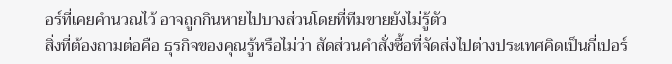อร์ที่เคยคำนวณไว้ อาจถูกกินหายไปบางส่วนโดยที่ทีมขายยังไม่รู้ตัว
สิ่งที่ต้องถามต่อคือ ธุรกิจของคุณรู้หรือไม่ว่า สัดส่วนคำสั่งซื้อที่จัดส่งไปต่างประเทศคิดเป็นกี่เปอร์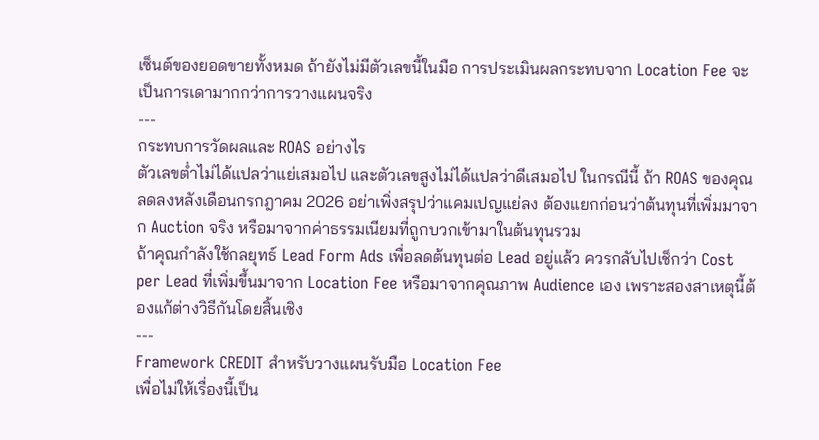เซ็นต์ของยอดขายทั้งหมด ถ้ายังไม่มีตัวเลขนี้ในมือ การประเมินผลกระทบจาก Location Fee จะเป็นการเดามากกว่าการวางแผนจริง
---
กระทบการวัดผลและ ROAS อย่างไร
ตัวเลขต่ำไม่ได้แปลว่าแย่เสมอไป และตัวเลขสูงไม่ได้แปลว่าดีเสมอไป ในกรณีนี้ ถ้า ROAS ของคุณลดลงหลังเดือนกรกฎาคม 2026 อย่าเพิ่งสรุปว่าแคมเปญแย่ลง ต้องแยกก่อนว่าต้นทุนที่เพิ่มมาจาก Auction จริง หรือมาจากค่าธรรมเนียมที่ถูกบวกเข้ามาในต้นทุนรวม
ถ้าคุณกำลังใช้กลยุทธ์ Lead Form Ads เพื่อลดต้นทุนต่อ Lead อยู่แล้ว ควรกลับไปเช็กว่า Cost per Lead ที่เพิ่มขึ้นมาจาก Location Fee หรือมาจากคุณภาพ Audience เอง เพราะสองสาเหตุนี้ต้องแก้ต่างวิธีกันโดยสิ้นเชิง
---
Framework CREDIT สำหรับวางแผนรับมือ Location Fee
เพื่อไม่ให้เรื่องนี้เป็น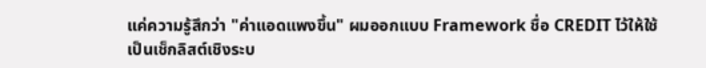แค่ความรู้สึกว่า "ค่าแอดแพงขึ้น" ผมออกแบบ Framework ชื่อ CREDIT ไว้ให้ใช้เป็นเช็กลิสต์เชิงระบ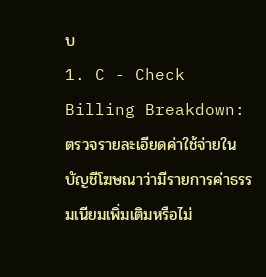บ
1. C - Check Billing Breakdown: ตรวจรายละเอียดค่าใช้จ่ายในบัญชีโฆษณาว่ามีรายการค่าธรรมเนียมเพิ่มเติมหรือไม่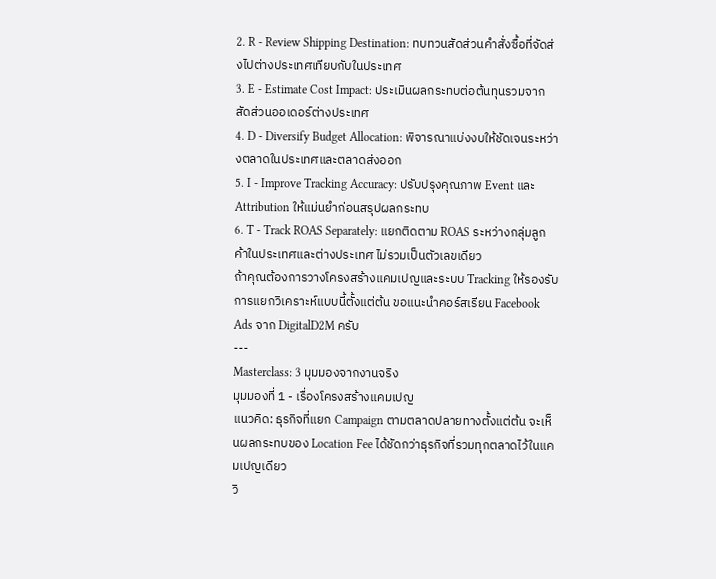2. R - Review Shipping Destination: ทบทวนสัดส่วนคำสั่งซื้อที่จัดส่งไปต่างประเทศเทียบกับในประเทศ
3. E - Estimate Cost Impact: ประเมินผลกระทบต่อต้นทุนรวมจากสัดส่วนออเดอร์ต่างประเทศ
4. D - Diversify Budget Allocation: พิจารณาแบ่งงบให้ชัดเจนระหว่างตลาดในประเทศและตลาดส่งออก
5. I - Improve Tracking Accuracy: ปรับปรุงคุณภาพ Event และ Attribution ให้แม่นยำก่อนสรุปผลกระทบ
6. T - Track ROAS Separately: แยกติดตาม ROAS ระหว่างกลุ่มลูกค้าในประเทศและต่างประเทศ ไม่รวมเป็นตัวเลขเดียว
ถ้าคุณต้องการวางโครงสร้างแคมเปญและระบบ Tracking ให้รองรับการแยกวิเคราะห์แบบนี้ตั้งแต่ต้น ขอแนะนำคอร์สเรียน Facebook Ads จาก DigitalD2M ครับ
---
Masterclass: 3 มุมมองจากงานจริง
มุมมองที่ 1 - เรื่องโครงสร้างแคมเปญ
แนวคิด: ธุรกิจที่แยก Campaign ตามตลาดปลายทางตั้งแต่ต้น จะเห็นผลกระทบของ Location Fee ได้ชัดกว่าธุรกิจที่รวมทุกตลาดไว้ในแคมเปญเดียว
วิ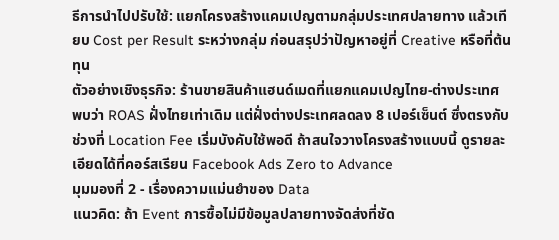ธีการนำไปปรับใช้: แยกโครงสร้างแคมเปญตามกลุ่มประเทศปลายทาง แล้วเทียบ Cost per Result ระหว่างกลุ่ม ก่อนสรุปว่าปัญหาอยู่ที่ Creative หรือที่ต้นทุน
ตัวอย่างเชิงธุรกิจ: ร้านขายสินค้าแฮนด์เมดที่แยกแคมเปญไทย-ต่างประเทศ พบว่า ROAS ฝั่งไทยเท่าเดิม แต่ฝั่งต่างประเทศลดลง 8 เปอร์เซ็นต์ ซึ่งตรงกับช่วงที่ Location Fee เริ่มบังคับใช้พอดี ถ้าสนใจวางโครงสร้างแบบนี้ ดูรายละเอียดได้ที่คอร์สเรียน Facebook Ads Zero to Advance
มุมมองที่ 2 - เรื่องความแม่นยำของ Data
แนวคิด: ถ้า Event การซื้อไม่มีข้อมูลปลายทางจัดส่งที่ชัด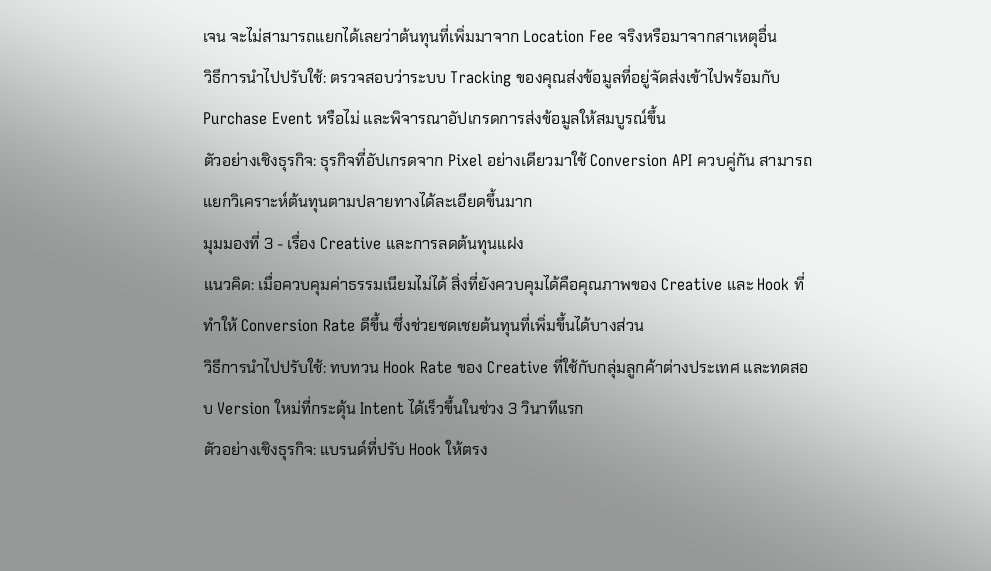เจน จะไม่สามารถแยกได้เลยว่าต้นทุนที่เพิ่มมาจาก Location Fee จริงหรือมาจากสาเหตุอื่น
วิธีการนำไปปรับใช้: ตรวจสอบว่าระบบ Tracking ของคุณส่งข้อมูลที่อยู่จัดส่งเข้าไปพร้อมกับ Purchase Event หรือไม่ และพิจารณาอัปเกรดการส่งข้อมูลให้สมบูรณ์ขึ้น
ตัวอย่างเชิงธุรกิจ: ธุรกิจที่อัปเกรดจาก Pixel อย่างเดียวมาใช้ Conversion API ควบคู่กัน สามารถแยกวิเคราะห์ต้นทุนตามปลายทางได้ละเอียดขึ้นมาก
มุมมองที่ 3 - เรื่อง Creative และการลดต้นทุนแฝง
แนวคิด: เมื่อควบคุมค่าธรรมเนียมไม่ได้ สิ่งที่ยังควบคุมได้คือคุณภาพของ Creative และ Hook ที่ทำให้ Conversion Rate ดีขึ้น ซึ่งช่วยชดเชยต้นทุนที่เพิ่มขึ้นได้บางส่วน
วิธีการนำไปปรับใช้: ทบทวน Hook Rate ของ Creative ที่ใช้กับกลุ่มลูกค้าต่างประเทศ และทดสอบ Version ใหม่ที่กระตุ้น Intent ได้เร็วขึ้นในช่วง 3 วินาทีแรก
ตัวอย่างเชิงธุรกิจ: แบรนด์ที่ปรับ Hook ให้ตรง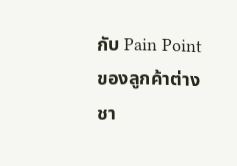กับ Pain Point ของลูกค้าต่างชา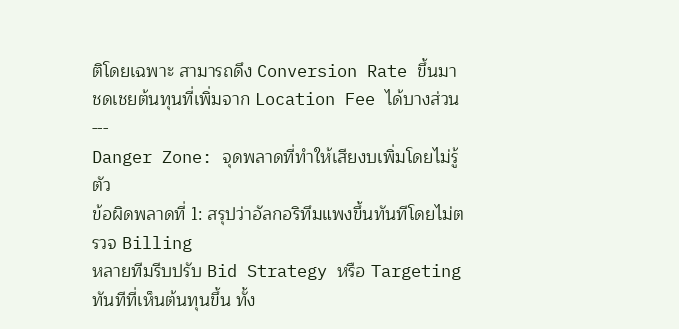ติโดยเฉพาะ สามารถดึง Conversion Rate ขึ้นมาชดเชยต้นทุนที่เพิ่มจาก Location Fee ได้บางส่วน
---
Danger Zone: จุดพลาดที่ทำให้เสียงบเพิ่มโดยไม่รู้ตัว
ข้อผิดพลาดที่ 1: สรุปว่าอัลกอริทึมแพงขึ้นทันทีโดยไม่ตรวจ Billing
หลายทีมรีบปรับ Bid Strategy หรือ Targeting ทันทีที่เห็นต้นทุนขึ้น ทั้ง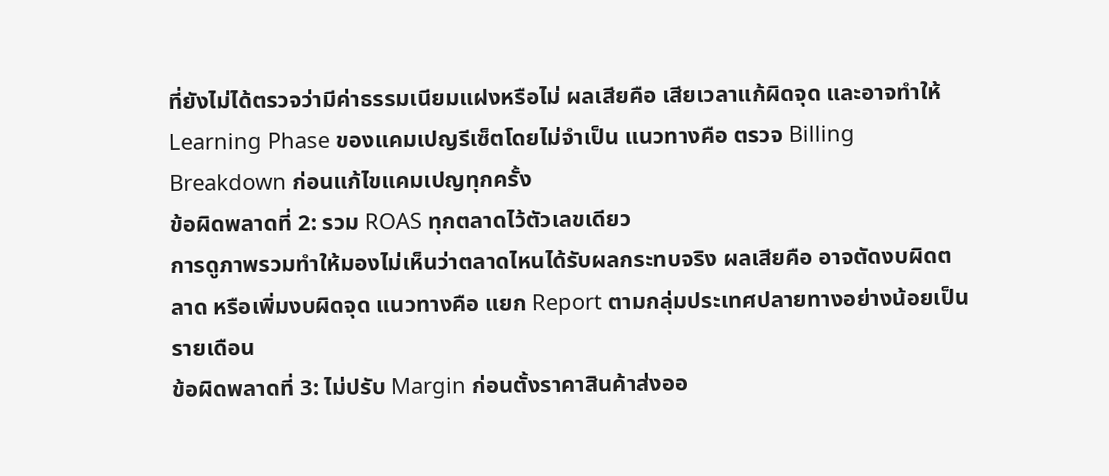ที่ยังไม่ได้ตรวจว่ามีค่าธรรมเนียมแฝงหรือไม่ ผลเสียคือ เสียเวลาแก้ผิดจุด และอาจทำให้ Learning Phase ของแคมเปญรีเซ็ตโดยไม่จำเป็น แนวทางคือ ตรวจ Billing Breakdown ก่อนแก้ไขแคมเปญทุกครั้ง
ข้อผิดพลาดที่ 2: รวม ROAS ทุกตลาดไว้ตัวเลขเดียว
การดูภาพรวมทำให้มองไม่เห็นว่าตลาดไหนได้รับผลกระทบจริง ผลเสียคือ อาจตัดงบผิดตลาด หรือเพิ่มงบผิดจุด แนวทางคือ แยก Report ตามกลุ่มประเทศปลายทางอย่างน้อยเป็นรายเดือน
ข้อผิดพลาดที่ 3: ไม่ปรับ Margin ก่อนตั้งราคาสินค้าส่งออ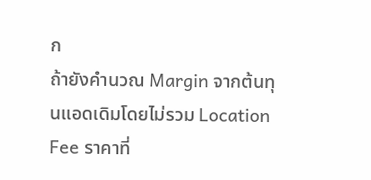ก
ถ้ายังคำนวณ Margin จากต้นทุนแอดเดิมโดยไม่รวม Location Fee ราคาที่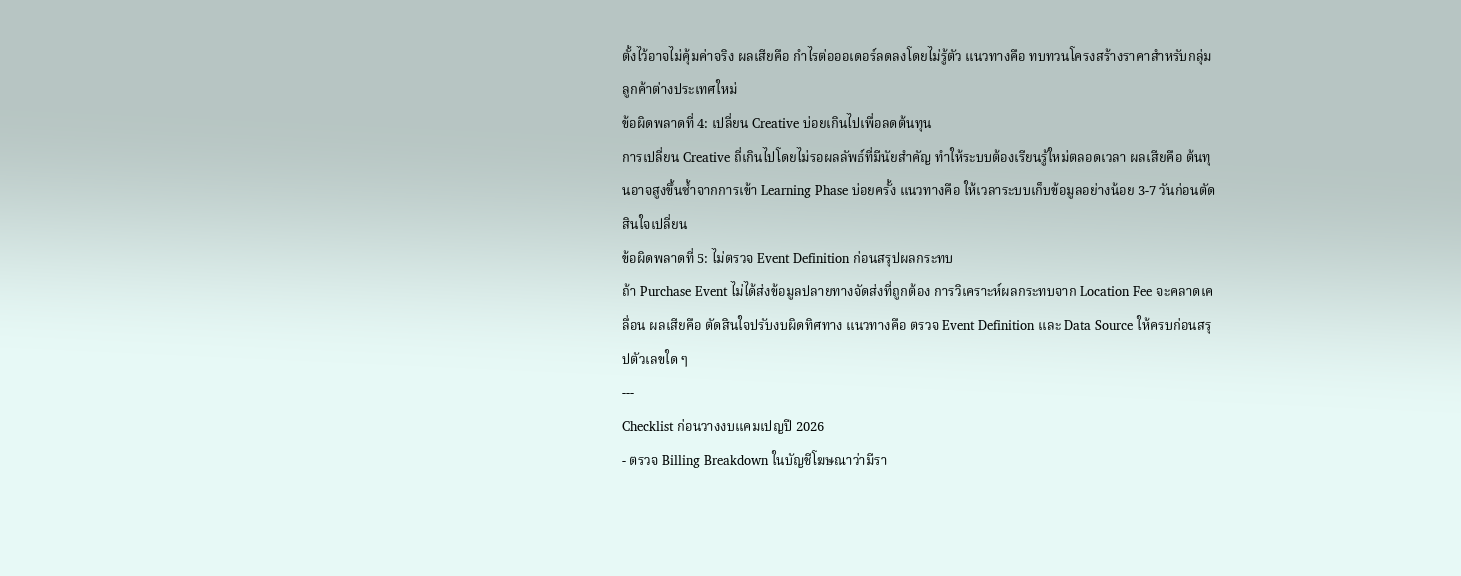ตั้งไว้อาจไม่คุ้มค่าจริง ผลเสียคือ กำไรต่อออเดอร์ลดลงโดยไม่รู้ตัว แนวทางคือ ทบทวนโครงสร้างราคาสำหรับกลุ่มลูกค้าต่างประเทศใหม่
ข้อผิดพลาดที่ 4: เปลี่ยน Creative บ่อยเกินไปเพื่อลดต้นทุน
การเปลี่ยน Creative ถี่เกินไปโดยไม่รอผลลัพธ์ที่มีนัยสำคัญ ทำให้ระบบต้องเรียนรู้ใหม่ตลอดเวลา ผลเสียคือ ต้นทุนอาจสูงขึ้นซ้ำจากการเข้า Learning Phase บ่อยครั้ง แนวทางคือ ให้เวลาระบบเก็บข้อมูลอย่างน้อย 3-7 วันก่อนตัดสินใจเปลี่ยน
ข้อผิดพลาดที่ 5: ไม่ตรวจ Event Definition ก่อนสรุปผลกระทบ
ถ้า Purchase Event ไม่ได้ส่งข้อมูลปลายทางจัดส่งที่ถูกต้อง การวิเคราะห์ผลกระทบจาก Location Fee จะคลาดเคลื่อน ผลเสียคือ ตัดสินใจปรับงบผิดทิศทาง แนวทางคือ ตรวจ Event Definition และ Data Source ให้ครบก่อนสรุปตัวเลขใด ๆ
---
Checklist ก่อนวางงบแคมเปญปี 2026
- ตรวจ Billing Breakdown ในบัญชีโฆษณาว่ามีรา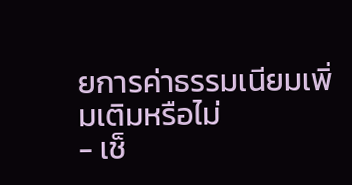ยการค่าธรรมเนียมเพิ่มเติมหรือไม่
- เช็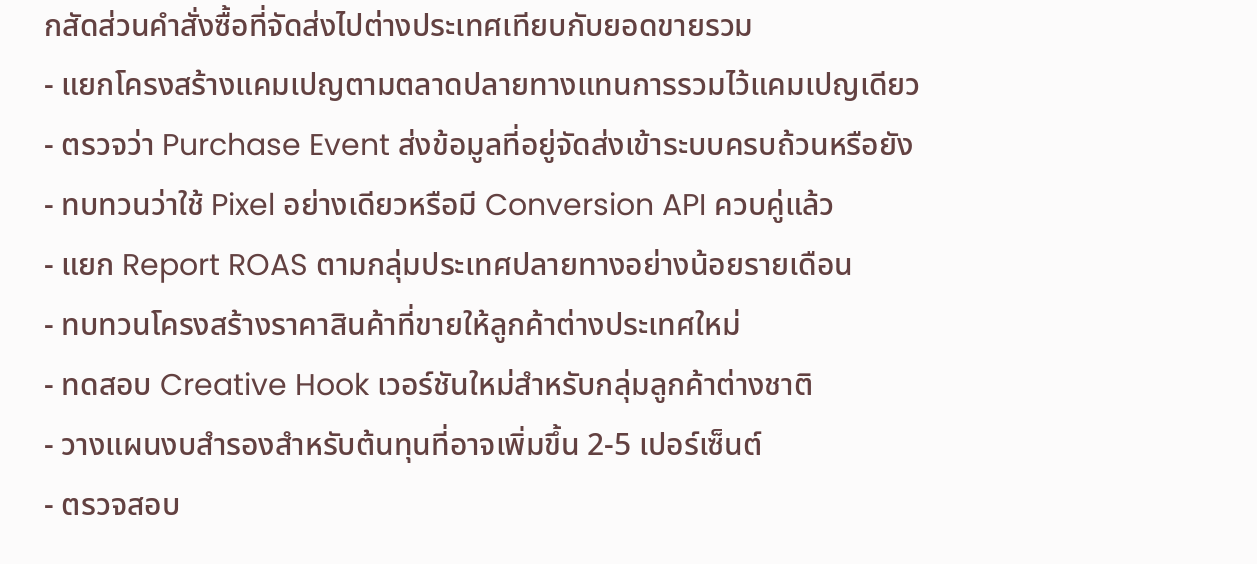กสัดส่วนคำสั่งซื้อที่จัดส่งไปต่างประเทศเทียบกับยอดขายรวม
- แยกโครงสร้างแคมเปญตามตลาดปลายทางแทนการรวมไว้แคมเปญเดียว
- ตรวจว่า Purchase Event ส่งข้อมูลที่อยู่จัดส่งเข้าระบบครบถ้วนหรือยัง
- ทบทวนว่าใช้ Pixel อย่างเดียวหรือมี Conversion API ควบคู่แล้ว
- แยก Report ROAS ตามกลุ่มประเทศปลายทางอย่างน้อยรายเดือน
- ทบทวนโครงสร้างราคาสินค้าที่ขายให้ลูกค้าต่างประเทศใหม่
- ทดสอบ Creative Hook เวอร์ชันใหม่สำหรับกลุ่มลูกค้าต่างชาติ
- วางแผนงบสำรองสำหรับต้นทุนที่อาจเพิ่มขึ้น 2-5 เปอร์เซ็นต์
- ตรวจสอบ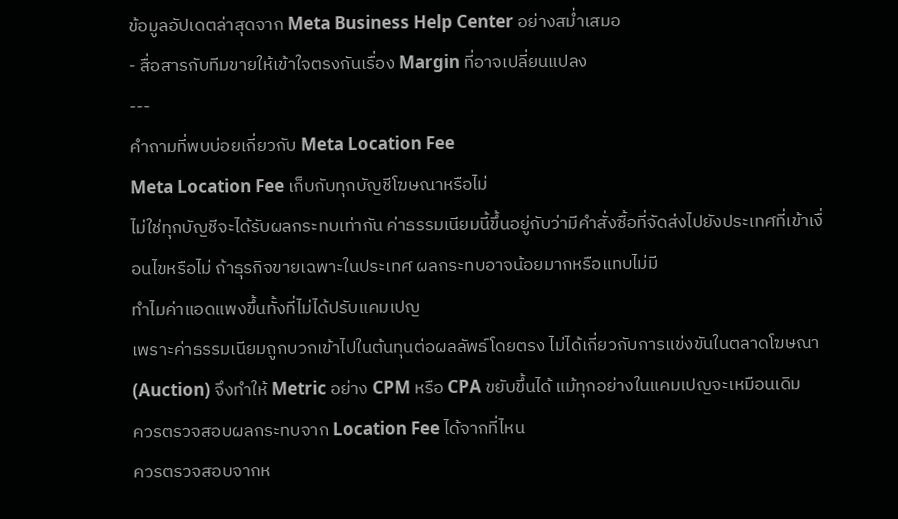ข้อมูลอัปเดตล่าสุดจาก Meta Business Help Center อย่างสม่ำเสมอ
- สื่อสารกับทีมขายให้เข้าใจตรงกันเรื่อง Margin ที่อาจเปลี่ยนแปลง
---
คำถามที่พบบ่อยเกี่ยวกับ Meta Location Fee
Meta Location Fee เก็บกับทุกบัญชีโฆษณาหรือไม่
ไม่ใช่ทุกบัญชีจะได้รับผลกระทบเท่ากัน ค่าธรรมเนียมนี้ขึ้นอยู่กับว่ามีคำสั่งซื้อที่จัดส่งไปยังประเทศที่เข้าเงื่อนไขหรือไม่ ถ้าธุรกิจขายเฉพาะในประเทศ ผลกระทบอาจน้อยมากหรือแทบไม่มี
ทำไมค่าแอดแพงขึ้นทั้งที่ไม่ได้ปรับแคมเปญ
เพราะค่าธรรมเนียมถูกบวกเข้าไปในต้นทุนต่อผลลัพธ์โดยตรง ไม่ได้เกี่ยวกับการแข่งขันในตลาดโฆษณา (Auction) จึงทำให้ Metric อย่าง CPM หรือ CPA ขยับขึ้นได้ แม้ทุกอย่างในแคมเปญจะเหมือนเดิม
ควรตรวจสอบผลกระทบจาก Location Fee ได้จากที่ไหน
ควรตรวจสอบจากห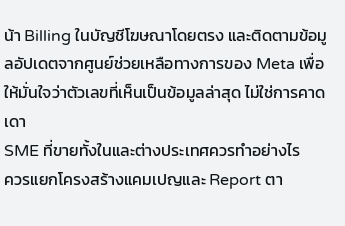น้า Billing ในบัญชีโฆษณาโดยตรง และติดตามข้อมูลอัปเดตจากศูนย์ช่วยเหลือทางการของ Meta เพื่อให้มั่นใจว่าตัวเลขที่เห็นเป็นข้อมูลล่าสุด ไม่ใช่การคาดเดา
SME ที่ขายทั้งในและต่างประเทศควรทำอย่างไร
ควรแยกโครงสร้างแคมเปญและ Report ตา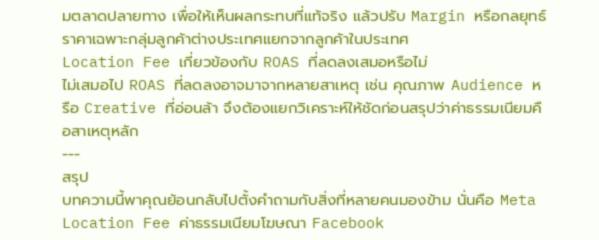มตลาดปลายทาง เพื่อให้เห็นผลกระทบที่แท้จริง แล้วปรับ Margin หรือกลยุทธ์ราคาเฉพาะกลุ่มลูกค้าต่างประเทศแยกจากลูกค้าในประเทศ
Location Fee เกี่ยวข้องกับ ROAS ที่ลดลงเสมอหรือไม่
ไม่เสมอไป ROAS ที่ลดลงอาจมาจากหลายสาเหตุ เช่น คุณภาพ Audience หรือ Creative ที่อ่อนล้า จึงต้องแยกวิเคราะห์ให้ชัดก่อนสรุปว่าค่าธรรมเนียมคือสาเหตุหลัก
---
สรุป
บทความนี้พาคุณย้อนกลับไปตั้งคำถามกับสิ่งที่หลายคนมองข้าม นั่นคือ Meta Location Fee ค่าธรรมเนียมโฆษณา Facebook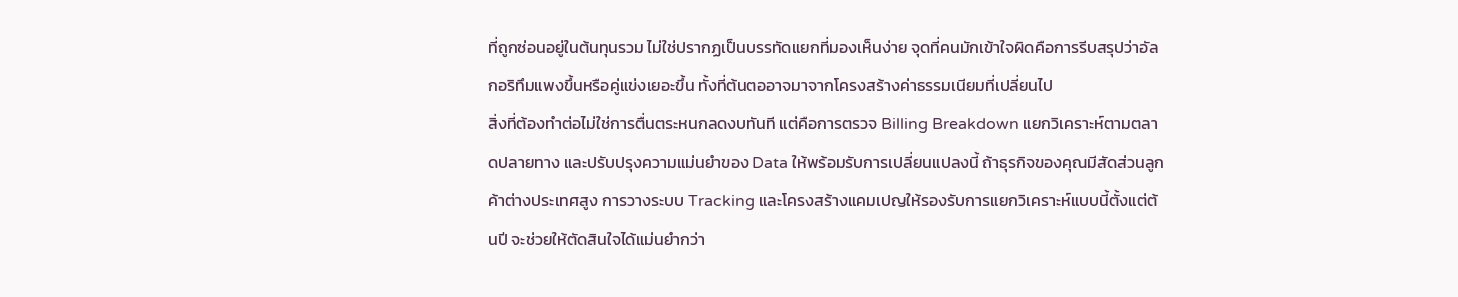ที่ถูกซ่อนอยู่ในต้นทุนรวม ไม่ใช่ปรากฏเป็นบรรทัดแยกที่มองเห็นง่าย จุดที่คนมักเข้าใจผิดคือการรีบสรุปว่าอัลกอริทึมแพงขึ้นหรือคู่แข่งเยอะขึ้น ทั้งที่ต้นตออาจมาจากโครงสร้างค่าธรรมเนียมที่เปลี่ยนไป
สิ่งที่ต้องทำต่อไม่ใช่การตื่นตระหนกลดงบทันที แต่คือการตรวจ Billing Breakdown แยกวิเคราะห์ตามตลาดปลายทาง และปรับปรุงความแม่นยำของ Data ให้พร้อมรับการเปลี่ยนแปลงนี้ ถ้าธุรกิจของคุณมีสัดส่วนลูกค้าต่างประเทศสูง การวางระบบ Tracking และโครงสร้างแคมเปญให้รองรับการแยกวิเคราะห์แบบนี้ตั้งแต่ต้นปี จะช่วยให้ตัดสินใจได้แม่นยำกว่า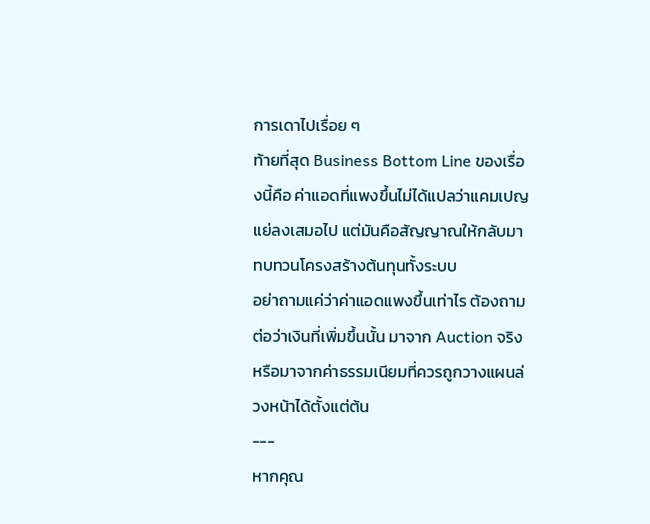การเดาไปเรื่อย ๆ
ท้ายที่สุด Business Bottom Line ของเรื่องนี้คือ ค่าแอดที่แพงขึ้นไม่ได้แปลว่าแคมเปญแย่ลงเสมอไป แต่มันคือสัญญาณให้กลับมาทบทวนโครงสร้างต้นทุนทั้งระบบ
อย่าถามแค่ว่าค่าแอดแพงขึ้นเท่าไร ต้องถามต่อว่าเงินที่เพิ่มขึ้นนั้น มาจาก Auction จริง หรือมาจากค่าธรรมเนียมที่ควรถูกวางแผนล่วงหน้าได้ตั้งแต่ต้น
---
หากคุณ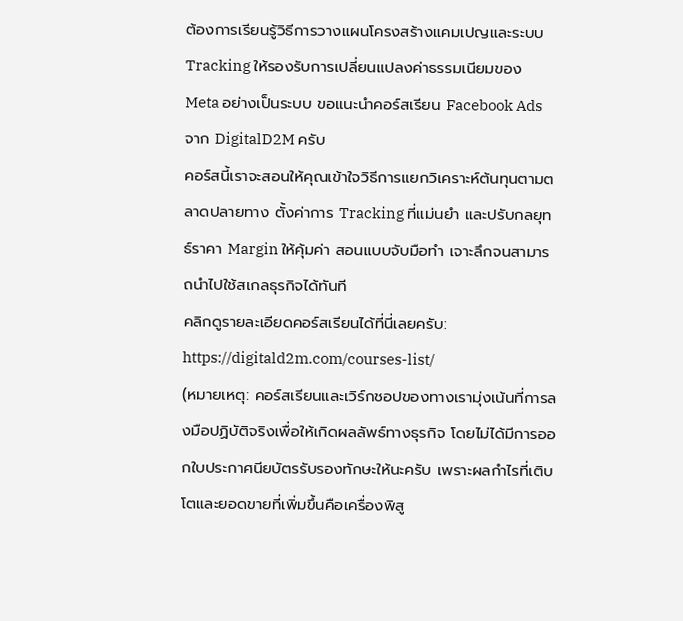ต้องการเรียนรู้วิธีการวางแผนโครงสร้างแคมเปญและระบบ Tracking ให้รองรับการเปลี่ยนแปลงค่าธรรมเนียมของ Meta อย่างเป็นระบบ ขอแนะนำคอร์สเรียน Facebook Ads จาก DigitalD2M ครับ
คอร์สนี้เราจะสอนให้คุณเข้าใจวิธีการแยกวิเคราะห์ต้นทุนตามตลาดปลายทาง ตั้งค่าการ Tracking ที่แม่นยำ และปรับกลยุทธ์ราคา Margin ให้คุ้มค่า สอนแบบจับมือทำ เจาะลึกจนสามารถนำไปใช้สเกลธุรกิจได้ทันที
คลิกดูรายละเอียดคอร์สเรียนได้ที่นี่เลยครับ:
https://digitald2m.com/courses-list/
(หมายเหตุ: คอร์สเรียนและเวิร์กชอปของทางเรามุ่งเน้นที่การลงมือปฏิบัติจริงเพื่อให้เกิดผลลัพธ์ทางธุรกิจ โดยไม่ได้มีการออกใบประกาศนียบัตรรับรองทักษะให้นะครับ เพราะผลกำไรที่เติบโตและยอดขายที่เพิ่มขึ้นคือเครื่องพิสู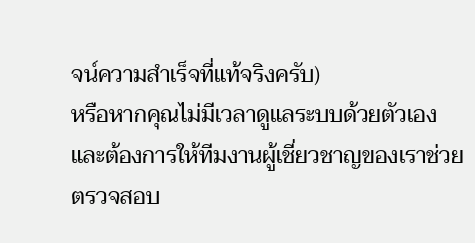จน์ความสำเร็จที่แท้จริงครับ)
หรือหากคุณไม่มีเวลาดูแลระบบด้วยตัวเอง และต้องการให้ทีมงานผู้เชี่ยวชาญของเราช่วยตรวจสอบ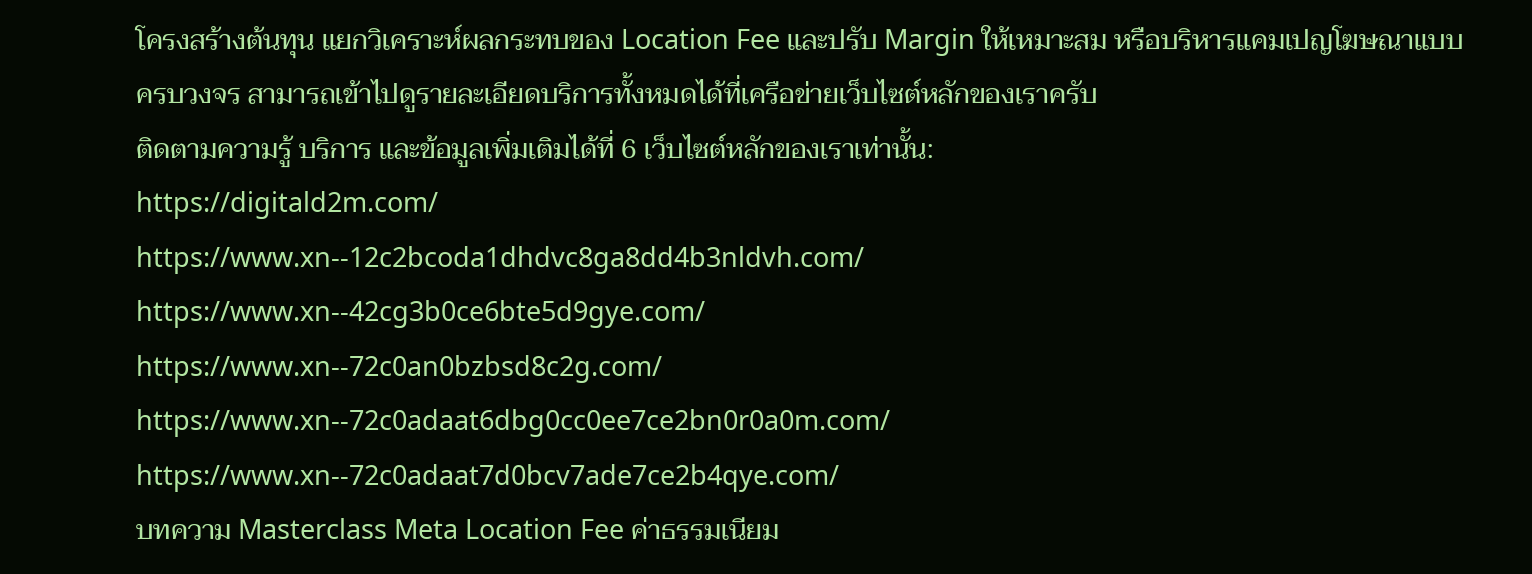โครงสร้างต้นทุน แยกวิเคราะห์ผลกระทบของ Location Fee และปรับ Margin ให้เหมาะสม หรือบริหารแคมเปญโฆษณาแบบครบวงจร สามารถเข้าไปดูรายละเอียดบริการทั้งหมดได้ที่เครือข่ายเว็บไซต์หลักของเราครับ
ติดตามความรู้ บริการ และข้อมูลเพิ่มเติมได้ที่ 6 เว็บไซต์หลักของเราเท่านั้น:
https://digitald2m.com/
https://www.xn--12c2bcoda1dhdvc8ga8dd4b3nldvh.com/
https://www.xn--42cg3b0ce6bte5d9gye.com/
https://www.xn--72c0an0bzbsd8c2g.com/
https://www.xn--72c0adaat6dbg0cc0ee7ce2bn0r0a0m.com/
https://www.xn--72c0adaat7d0bcv7ade7ce2b4qye.com/
บทความ Masterclass Meta Location Fee ค่าธรรมเนียม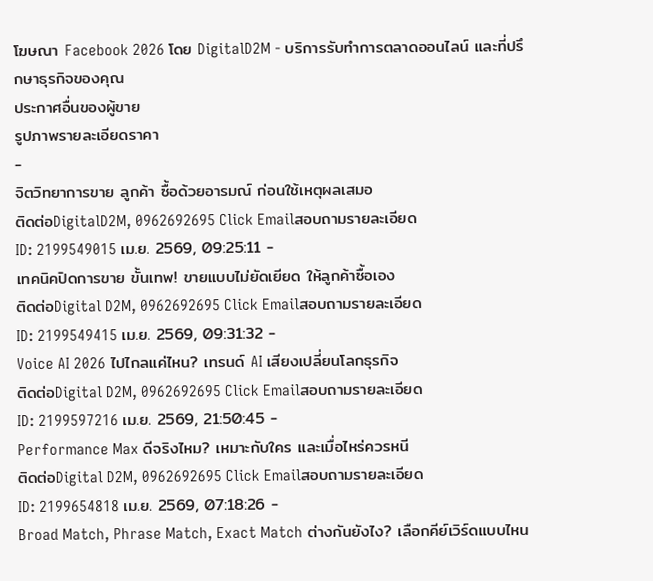โฆษณา Facebook 2026 โดย DigitalD2M - บริการรับทำการตลาดออนไลน์ และที่ปรึกษาธุรกิจของคุณ
ประกาศอื่นของผู้ขาย
รูปภาพรายละเอียดราคา
-
จิตวิทยาการขาย ลูกค้า ซื้อด้วยอารมณ์ ก่อนใช้เหตุผลเสมอ
ติดต่อDigitalD2M, 0962692695 Click Emailสอบถามรายละเอียด
ID: 2199549015 เม.ย. 2569, 09:25:11 -
เทคนิคปิดการขาย ขั้นเทพ! ขายแบบไม่ยัดเยียด ให้ลูกค้าซื้อเอง
ติดต่อDigital D2M, 0962692695 Click Emailสอบถามรายละเอียด
ID: 2199549415 เม.ย. 2569, 09:31:32 -
Voice AI 2026 ไปไกลแค่ไหน? เทรนด์ AI เสียงเปลี่ยนโลกธุรกิจ
ติดต่อDigital D2M, 0962692695 Click Emailสอบถามรายละเอียด
ID: 2199597216 เม.ย. 2569, 21:50:45 -
Performance Max ดีจริงไหม? เหมาะกับใคร และเมื่อไหร่ควรหนี
ติดต่อDigital D2M, 0962692695 Click Emailสอบถามรายละเอียด
ID: 2199654818 เม.ย. 2569, 07:18:26 -
Broad Match, Phrase Match, Exact Match ต่างกันยังไง? เลือกคีย์เวิร์ดแบบไหน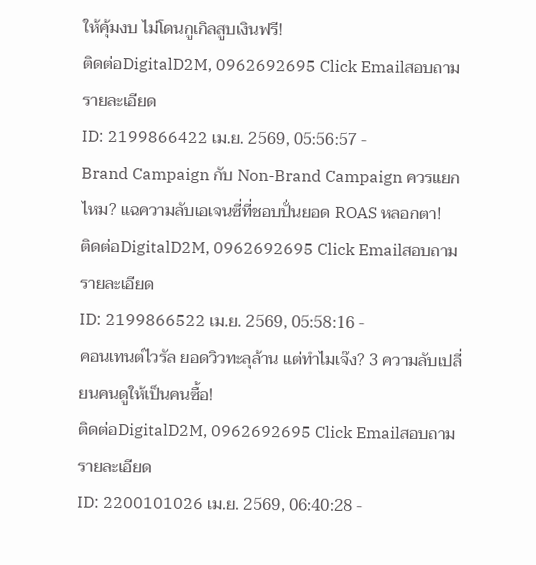ให้คุ้มงบ ไม่โดนกูเกิลสูบเงินฟรี!
ติดต่อDigitalD2M, 0962692695 Click Emailสอบถามรายละเอียด
ID: 2199866422 เม.ย. 2569, 05:56:57 -
Brand Campaign กับ Non-Brand Campaign ควรแยกไหม? แฉความลับเอเจนซี่ที่ชอบปั่นยอด ROAS หลอกตา!
ติดต่อDigitalD2M, 0962692695 Click Emailสอบถามรายละเอียด
ID: 2199866522 เม.ย. 2569, 05:58:16 -
คอนเทนต์ไวรัล ยอดวิวทะลุล้าน แต่ทำไมเจ๊ง? 3 ความลับเปลี่ยนคนดูให้เป็นคนซื้อ!
ติดต่อDigitalD2M, 0962692695 Click Emailสอบถามรายละเอียด
ID: 2200101026 เม.ย. 2569, 06:40:28 -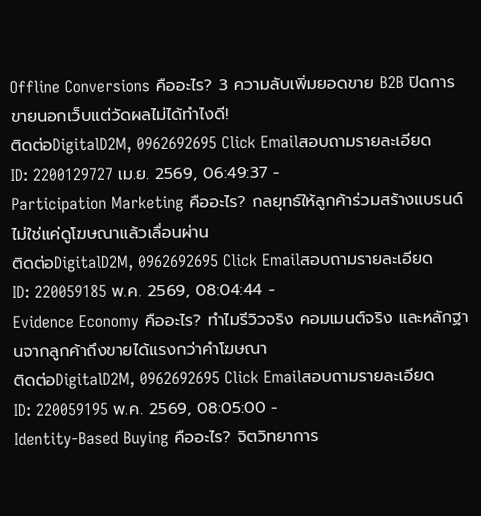Offline Conversions คืออะไร? 3 ความลับเพิ่มยอดขาย B2B ปิดการขายนอกเว็บแต่วัดผลไม่ได้ทำไงดี!
ติดต่อDigitalD2M, 0962692695 Click Emailสอบถามรายละเอียด
ID: 2200129727 เม.ย. 2569, 06:49:37 -
Participation Marketing คืออะไร? กลยุทธ์ให้ลูกค้าร่วมสร้างแบรนด์ ไม่ใช่แค่ดูโฆษณาแล้วเลื่อนผ่าน
ติดต่อDigitalD2M, 0962692695 Click Emailสอบถามรายละเอียด
ID: 220059185 พ.ค. 2569, 08:04:44 -
Evidence Economy คืออะไร? ทำไมรีวิวจริง คอมเมนต์จริง และหลักฐานจากลูกค้าถึงขายได้แรงกว่าคำโฆษณา
ติดต่อDigitalD2M, 0962692695 Click Emailสอบถามรายละเอียด
ID: 220059195 พ.ค. 2569, 08:05:00 -
Identity-Based Buying คืออะไร? จิตวิทยาการ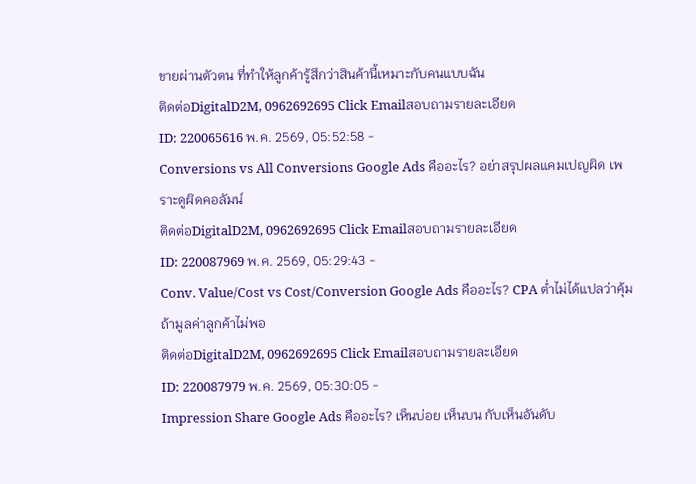ขายผ่านตัวตน ที่ทำให้ลูกค้ารู้สึกว่าสินค้านี้เหมาะกับคนแบบฉัน
ติดต่อDigitalD2M, 0962692695 Click Emailสอบถามรายละเอียด
ID: 220065616 พ.ค. 2569, 05:52:58 -
Conversions vs All Conversions Google Ads คืออะไร? อย่าสรุปผลแคมเปญผิด เพราะดูผิดคอลัมน์
ติดต่อDigitalD2M, 0962692695 Click Emailสอบถามรายละเอียด
ID: 220087969 พ.ค. 2569, 05:29:43 -
Conv. Value/Cost vs Cost/Conversion Google Ads คืออะไร? CPA ต่ำไม่ได้แปลว่าคุ้ม ถ้ามูลค่าลูกค้าไม่พอ
ติดต่อDigitalD2M, 0962692695 Click Emailสอบถามรายละเอียด
ID: 220087979 พ.ค. 2569, 05:30:05 -
Impression Share Google Ads คืออะไร? เห็นบ่อย เห็นบน กับเห็นอันดับ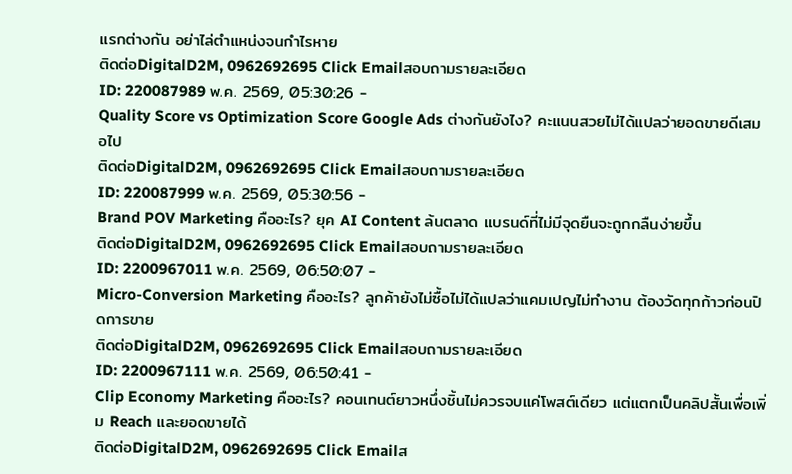แรกต่างกัน อย่าไล่ตำแหน่งจนกำไรหาย
ติดต่อDigitalD2M, 0962692695 Click Emailสอบถามรายละเอียด
ID: 220087989 พ.ค. 2569, 05:30:26 -
Quality Score vs Optimization Score Google Ads ต่างกันยังไง? คะแนนสวยไม่ได้แปลว่ายอดขายดีเสมอไป
ติดต่อDigitalD2M, 0962692695 Click Emailสอบถามรายละเอียด
ID: 220087999 พ.ค. 2569, 05:30:56 -
Brand POV Marketing คืออะไร? ยุค AI Content ล้นตลาด แบรนด์ที่ไม่มีจุดยืนจะถูกกลืนง่ายขึ้น
ติดต่อDigitalD2M, 0962692695 Click Emailสอบถามรายละเอียด
ID: 2200967011 พ.ค. 2569, 06:50:07 -
Micro-Conversion Marketing คืออะไร? ลูกค้ายังไม่ซื้อไม่ได้แปลว่าแคมเปญไม่ทำงาน ต้องวัดทุกก้าวก่อนปิดการขาย
ติดต่อDigitalD2M, 0962692695 Click Emailสอบถามรายละเอียด
ID: 2200967111 พ.ค. 2569, 06:50:41 -
Clip Economy Marketing คืออะไร? คอนเทนต์ยาวหนึ่งชิ้นไม่ควรจบแค่โพสต์เดียว แต่แตกเป็นคลิปสั้นเพื่อเพิ่ม Reach และยอดขายได้
ติดต่อDigitalD2M, 0962692695 Click Emailส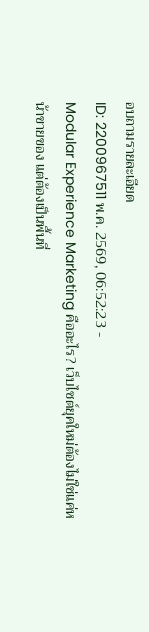อบถามรายละเอียด
ID: 2200967511 พ.ค. 2569, 06:52:23 -
Modular Experience Marketing คืออะไร? เว็บไซต์ยุคใหม่ต้องไม่ใช่แค่หน้าขายของ แต่ต้องเป็นพื้นที่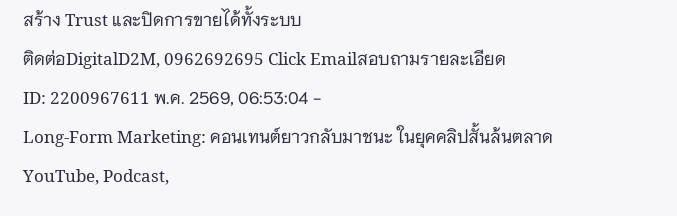สร้าง Trust และปิดการขายได้ทั้งระบบ
ติดต่อDigitalD2M, 0962692695 Click Emailสอบถามรายละเอียด
ID: 2200967611 พ.ค. 2569, 06:53:04 -
Long-Form Marketing: คอนเทนต์ยาวกลับมาชนะ ในยุคคลิปสั้นล้นตลาด YouTube, Podcast,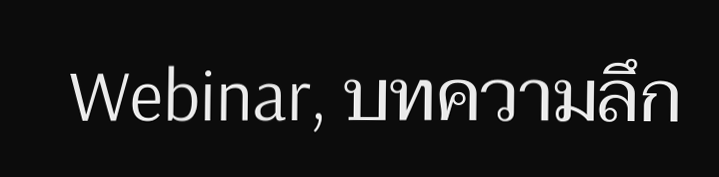Webinar, บทความลึก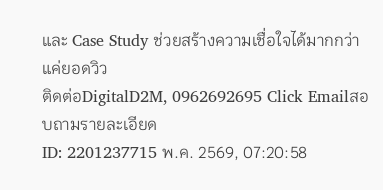และ Case Study ช่วยสร้างความเชื่อใจได้มากกว่าแค่ยอดวิว
ติดต่อDigitalD2M, 0962692695 Click Emailสอบถามรายละเอียด
ID: 2201237715 พ.ค. 2569, 07:20:58